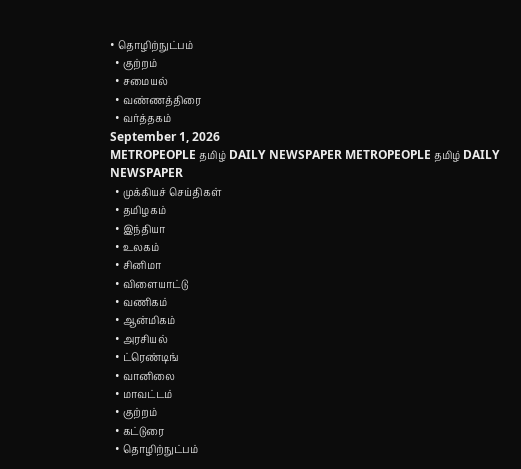• தொழிற்நுட்பம்
  • குற்றம்
  • சமையல்
  • வண்ணத்திரை
  • வர்த்தகம்
September 1, 2026
METROPEOPLE தமிழ் DAILY NEWSPAPER METROPEOPLE தமிழ் DAILY NEWSPAPER
  • முக்கியச் செய்திகள்
  • தமிழகம்
  • இந்தியா
  • உலகம்
  • சினிமா
  • விளையாட்டு
  • வணிகம்
  • ஆன்மிகம்
  • அரசியல்
  • ட்ரெண்டிங்
  • வானிலை
  • மாவட்டம்
  • குற்றம்
  • கட்டுரை
  • தொழிற்நுட்பம்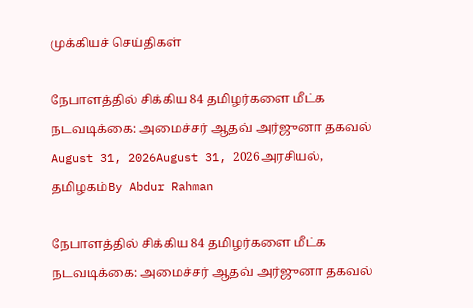முக்கியச் செய்திகள்

நேபாளத்தில் சிக்கிய 84 தமிழர்களை மீட்க நடவடிக்கை: அமைச்சர் ஆதவ் அர்ஜுனா தகவல்
August 31, 2026August 31, 2026அரசியல், தமிழகம்By Abdur Rahman

நேபாளத்தில் சிக்கிய 84 தமிழர்களை மீட்க நடவடிக்கை: அமைச்சர் ஆதவ் அர்ஜுனா தகவல்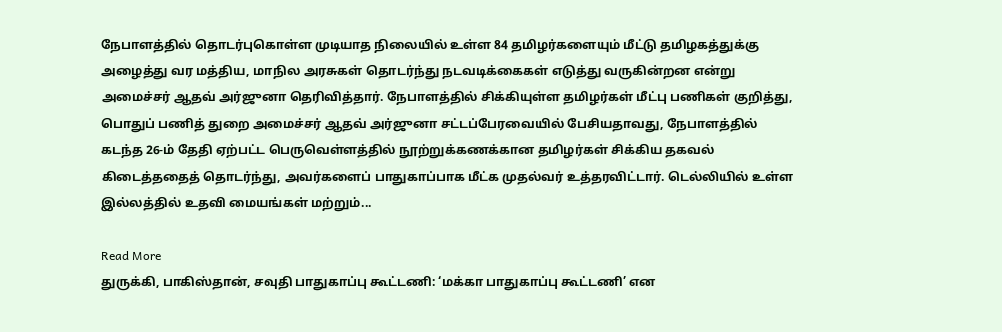நேபாளத்தில் தொடர்புகொள்ள முடியாத நிலையில் உள்ள 84 தமிழர்களையும் மீட்டு தமிழகத்துக்கு அழைத்து வர மத்திய, மாநில அரசுகள் தொடர்ந்து நடவடிக்கைகள் எடுத்து வருகின்றன என்று அமைச்சர் ஆதவ் அர்ஜுனா தெரிவித்தார். நேபாளத்தில் சிக்கியுள்ள தமிழர்கள் மீட்பு பணிகள் குறித்து, பொதுப் பணித் துறை அமைச்சர் ஆதவ் அர்ஜுனா சட்டப்பேரவையில் பேசியதாவது, நேபாளத்தில் கடந்த 26-ம் தேதி ஏற்பட்ட பெருவெள்ளத்தில் நூற்றுக்கணக்கான தமிழர்கள் சிக்கிய தகவல் கிடைத்ததைத் தொடர்ந்து, அவர்களைப் பாதுகாப்பாக மீட்க முதல்வர் உத்தரவிட்டார். டெல்லியில் உள்ள இல்லத்தில் உதவி மையங்கள் மற்றும்...

Read More
துருக்கி, பாகிஸ்தான், சவுதி பாதுகாப்பு கூட்டணி: ‘மக்கா பாதுகாப்பு கூட்டணி’ என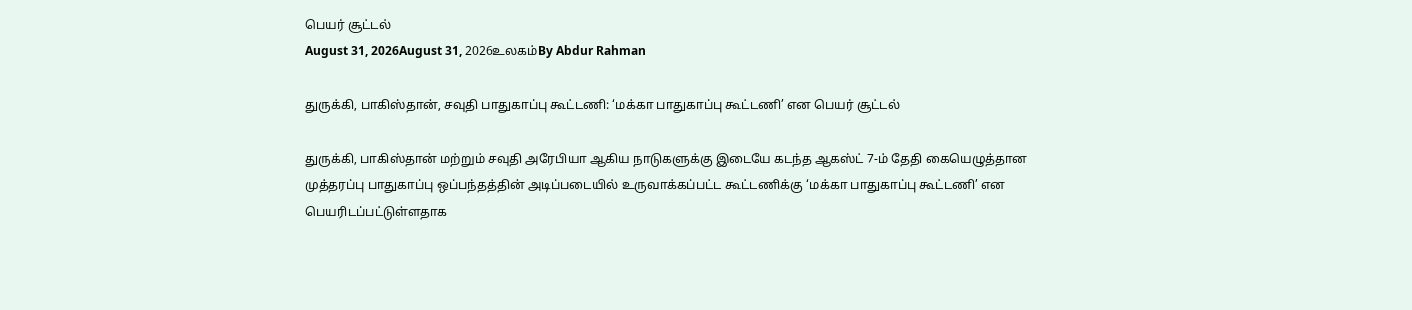பெயர் சூட்டல்
August 31, 2026August 31, 2026உலகம்By Abdur Rahman

துருக்கி, பாகிஸ்தான், சவுதி பாதுகாப்பு கூட்டணி: ‘மக்கா பாதுகாப்பு கூட்டணி’ என பெயர் சூட்டல்

துருக்கி, பாகிஸ்தான் மற்றும் சவுதி அரேபியா ஆகிய நாடுகளுக்கு இடையே கடந்த ஆகஸ்ட் 7-ம் தேதி கையெழுத்தான முத்தரப்பு பாதுகாப்பு ஒப்பந்தத்தின் அடிப்படையில் உருவாக்கப்பட்ட கூட்டணிக்கு ‘மக்கா பாதுகாப்பு கூட்டணி’ என பெயரிடப்பட்டுள்ளதாக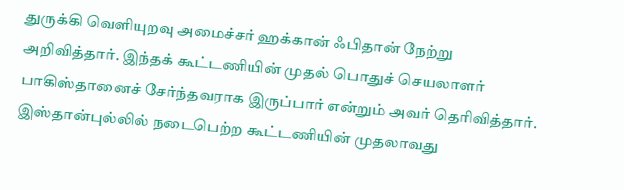துருக்கி வெளியுறவு அமைச்சர் ஹக்கான் ஃபிதான் நேற்று அறிவித்தார். இந்தக் கூட்டணியின் முதல் பொதுச் செயலாளர் பாகிஸ்தானைச் சேர்ந்தவராக இருப்பார் என்றும் அவர் தெரிவித்தார். இஸ்தான்புல்லில் நடைபெற்ற கூட்டணியின் முதலாவது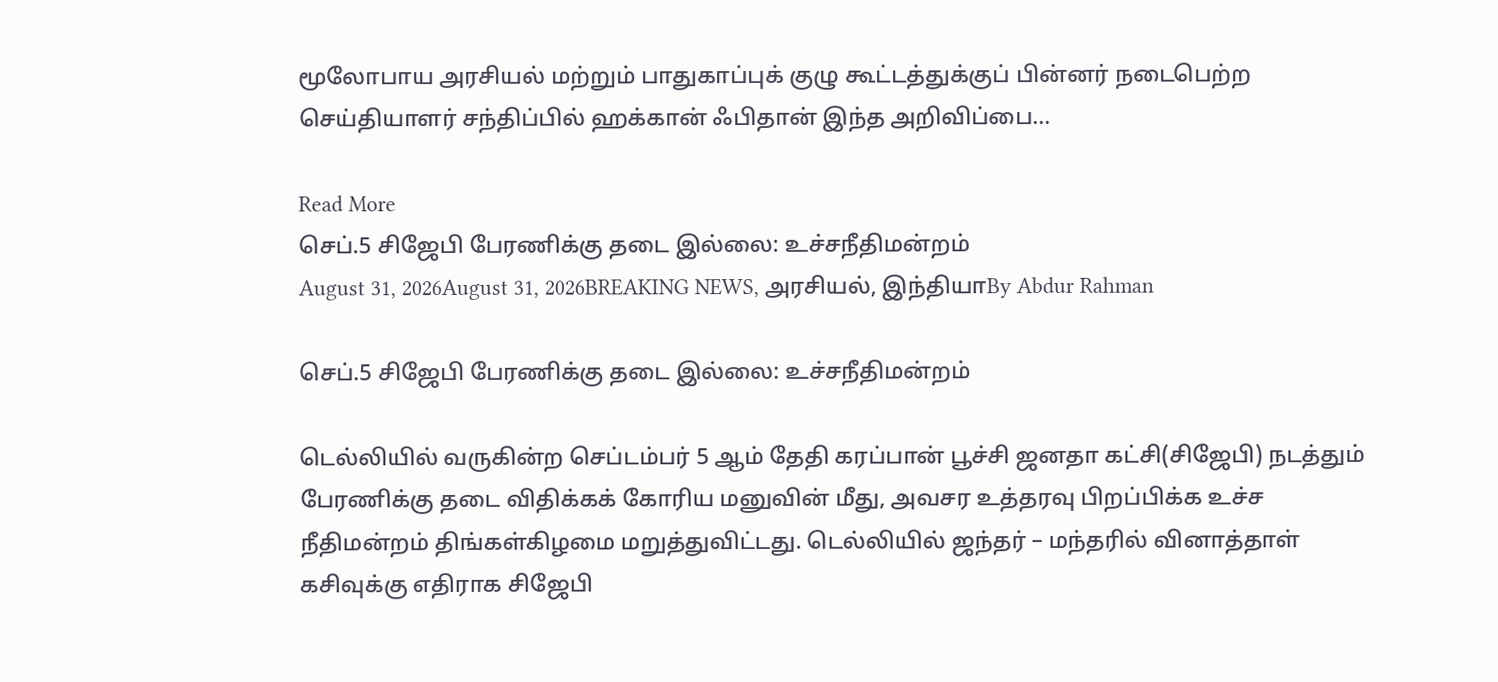மூலோபாய அரசியல் மற்றும் பாதுகாப்புக் குழு கூட்டத்துக்குப் பின்னர் நடைபெற்ற செய்தியாளர் சந்திப்பில் ஹக்கான் ஃபிதான் இந்த அறிவிப்பை...

Read More
செப்.5 சிஜேபி பேரணிக்கு தடை இல்லை: உச்சநீதிமன்றம்
August 31, 2026August 31, 2026BREAKING NEWS, அரசியல், இந்தியாBy Abdur Rahman

செப்.5 சிஜேபி பேரணிக்கு தடை இல்லை: உச்சநீதிமன்றம்

டெல்லியில் வருகின்ற செப்டம்பர் 5 ஆம் தேதி கரப்பான் பூச்சி ஜனதா கட்சி(சிஜேபி) நடத்தும் பேரணிக்கு தடை விதிக்கக் கோரிய மனுவின் மீது, அவசர உத்தரவு பிறப்பிக்க உச்ச நீதிமன்றம் திங்கள்கிழமை மறுத்துவிட்டது. டெல்லியில் ஜந்தர் – மந்தரில் வினாத்தாள் கசிவுக்கு எதிராக சிஜேபி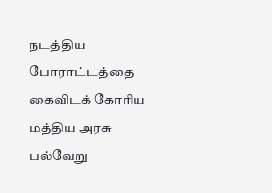நடத்திய போராட்டத்தை கைவிடக் கோரிய மத்திய அரசு பல்வேறு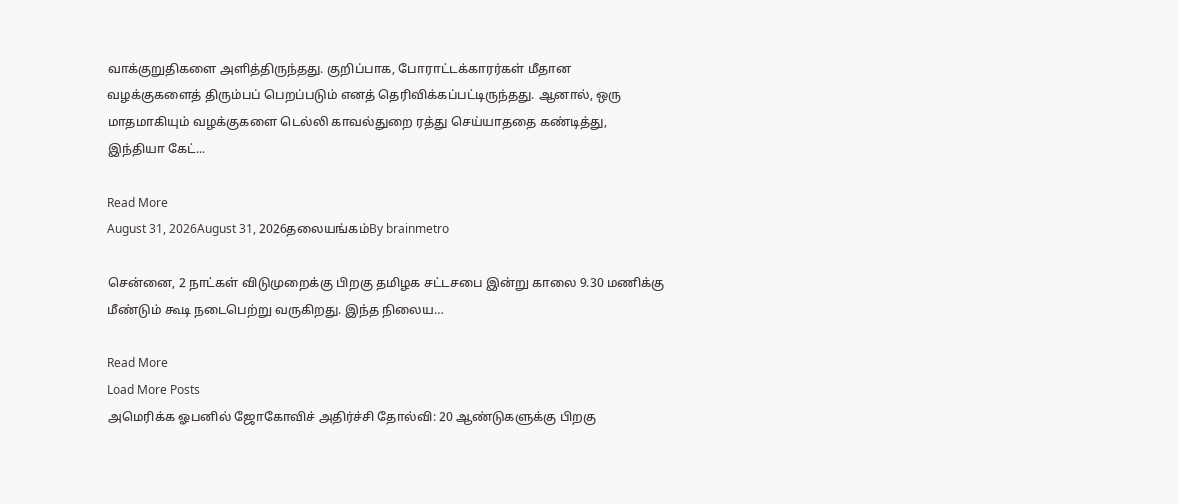வாக்குறுதிகளை அளித்திருந்தது. குறிப்பாக, போராட்டக்காரர்கள் மீதான வழக்குகளைத் திரும்பப் பெறப்படும் எனத் தெரிவிக்கப்பட்டிருந்தது. ஆனால், ஒரு மாதமாகியும் வழக்குகளை டெல்லி காவல்துறை ரத்து செய்யாததை கண்டித்து, இந்தியா கேட்...

Read More
August 31, 2026August 31, 2026தலையங்கம்By brainmetro

சென்னை, 2 நாட்கள் விடுமுறைக்கு பிறகு தமிழக சட்டசபை இன்று காலை 9.30 மணிக்கு மீண்டும் கூடி நடைபெற்று வருகிறது. இந்த நிலைய…

Read More
Load More Posts
அமெரிக்க ஓபனில் ஜோகோவிச் அதிர்ச்சி தோல்வி: 20 ஆண்டுகளுக்கு பிறகு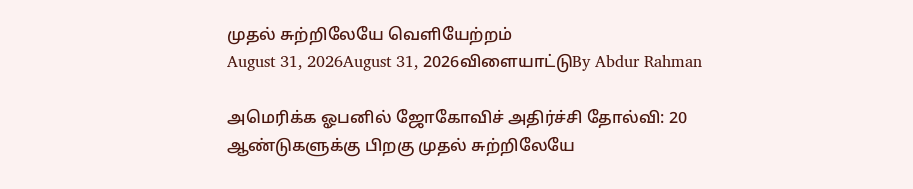முதல் சுற்றிலேயே வெளியேற்றம்
August 31, 2026August 31, 2026விளையாட்டுBy Abdur Rahman

அமெரிக்க ஓபனில் ஜோகோவிச் அதிர்ச்சி தோல்வி: 20 ஆண்டுகளுக்கு பிறகு முதல் சுற்றிலேயே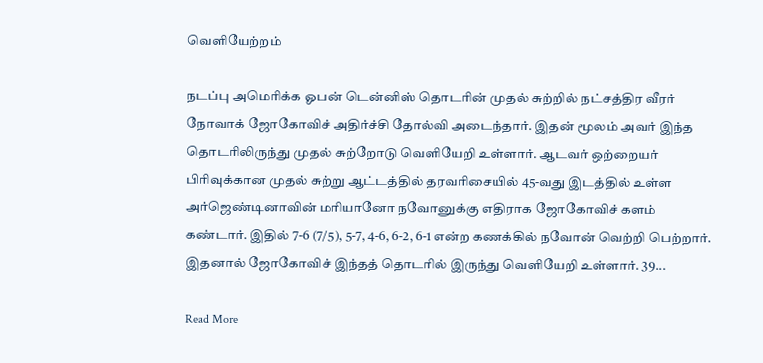வெளியேற்றம்

நடப்பு அமெரிக்க ஓபன் டென்னிஸ் தொடரின் முதல் சுற்றில் நட்சத்திர வீரர் நோவாக் ஜோகோவிச் அதிர்ச்சி தோல்வி அடைந்தார். இதன் மூலம் அவர் இந்த தொடரிலிருந்து முதல் சுற்றோடு வெளியேறி உள்ளார். ஆடவர் ஒற்றையர் பிரிவுக்கான முதல் சுற்று ஆட்டத்தில் தரவரிசையில் 45-வது இடத்தில் உள்ள அர்ஜெண்டினாவின் மரியானோ நவோனுக்கு எதிராக ஜோகோவிச் களம் கண்டார். இதில் 7-6 (7/5), 5-7, 4-6, 6-2, 6-1 என்ற கணக்கில் நவோன் வெற்றி பெற்றார். இதனால் ஜோகோவிச் இந்தத் தொடரில் இருந்து வெளியேறி உள்ளார். 39...

Read More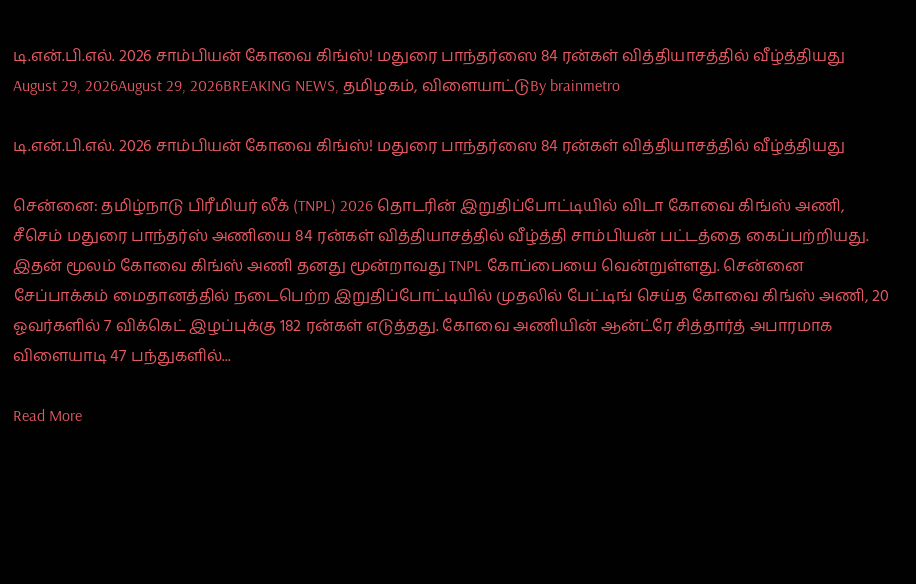டி.என்.பி.எல். 2026 சாம்பியன் கோவை கிங்ஸ்! மதுரை பாந்தர்ஸை 84 ரன்கள் வித்தியாசத்தில் வீழ்த்தியது
August 29, 2026August 29, 2026BREAKING NEWS, தமிழகம், விளையாட்டுBy brainmetro

டி.என்.பி.எல். 2026 சாம்பியன் கோவை கிங்ஸ்! மதுரை பாந்தர்ஸை 84 ரன்கள் வித்தியாசத்தில் வீழ்த்தியது

சென்னை: தமிழ்நாடு பிரீமியர் லீக் (TNPL) 2026 தொடரின் இறுதிப்போட்டியில் விடா கோவை கிங்ஸ் அணி, சீசெம் மதுரை பாந்தர்ஸ் அணியை 84 ரன்கள் வித்தியாசத்தில் வீழ்த்தி சாம்பியன் பட்டத்தை கைப்பற்றியது. இதன் மூலம் கோவை கிங்ஸ் அணி தனது மூன்றாவது TNPL கோப்பையை வென்றுள்ளது. சென்னை சேப்பாக்கம் மைதானத்தில் நடைபெற்ற இறுதிப்போட்டியில் முதலில் பேட்டிங் செய்த கோவை கிங்ஸ் அணி, 20 ஓவர்களில் 7 விக்கெட் இழப்புக்கு 182 ரன்கள் எடுத்தது. கோவை அணியின் ஆன்ட்ரே சித்தார்த் அபாரமாக விளையாடி 47 பந்துகளில்...

Read More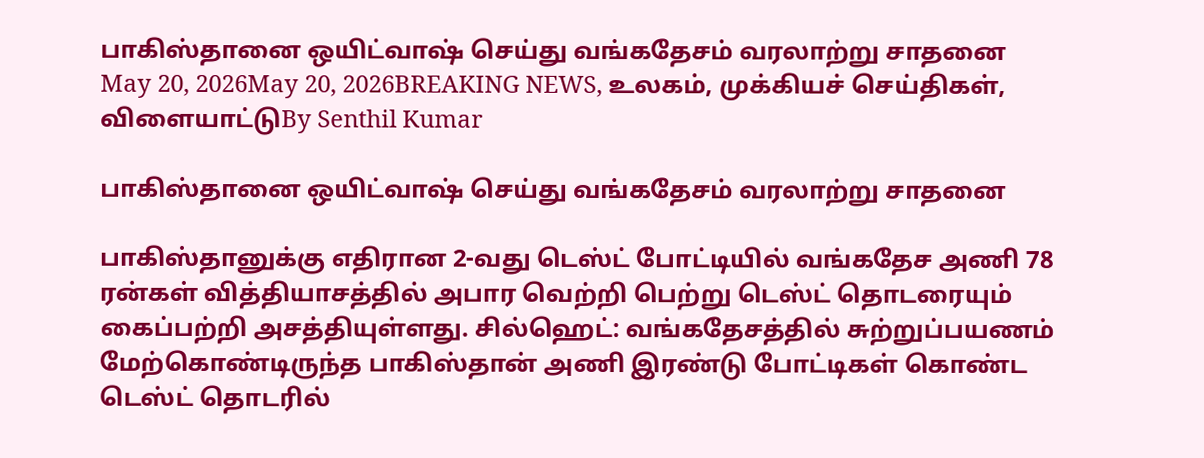பாகிஸ்தானை ஒயிட்வாஷ் செய்து வங்கதேசம் வரலாற்று சாதனை
May 20, 2026May 20, 2026BREAKING NEWS, உலகம், முக்கியச் செய்திகள், விளையாட்டுBy Senthil Kumar

பாகிஸ்தானை ஒயிட்வாஷ் செய்து வங்கதேசம் வரலாற்று சாதனை

பாகிஸ்தானுக்கு எதிரான 2-வது டெஸ்ட் போட்டியில் வங்கதேச அணி 78 ரன்கள் வித்தியாசத்தில் அபார வெற்றி பெற்று டெஸ்ட் தொடரையும் கைப்பற்றி அசத்தியுள்ளது. சில்ஹெட்: வங்கதேசத்தில் சுற்றுப்பயணம் மேற்கொண்டிருந்த பாகிஸ்தான் அணி இரண்டு போட்டிகள் கொண்ட டெஸ்ட் தொடரில்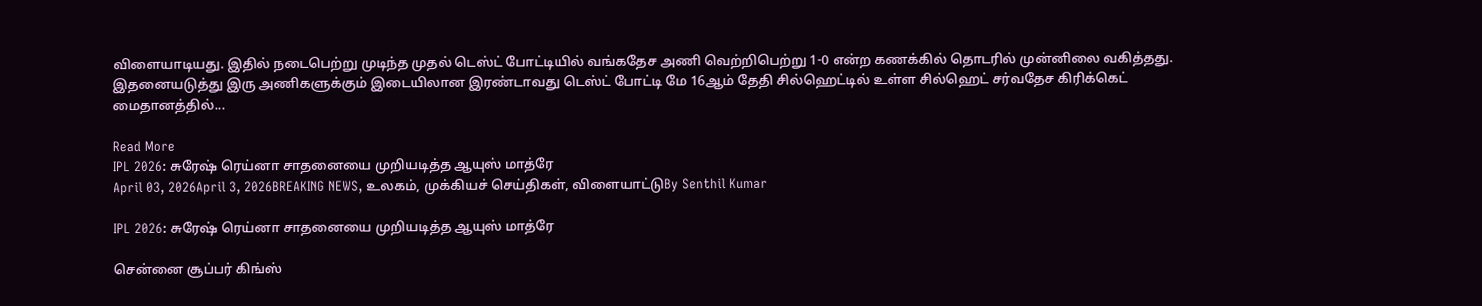விளையாடியது. இதில் நடைபெற்று முடிந்த முதல் டெஸ்ட் போட்டியில் வங்கதேச அணி வெற்றிபெற்று 1-0 என்ற கணக்கில் தொடரில் முன்னிலை வகித்தது. இதனையடுத்து இரு அணிகளுக்கும் இடையிலான இரண்டாவது டெஸ்ட் போட்டி மே 16ஆம் தேதி சில்ஹெட்டில் உள்ள சில்ஹெட் சர்வதேச கிரிக்கெட் மைதானத்தில்...

Read More
IPL 2026: சுரேஷ் ரெய்னா சாதனையை முறியடித்த ஆயுஸ் மாத்ரே
April 03, 2026April 3, 2026BREAKING NEWS, உலகம், முக்கியச் செய்திகள், விளையாட்டுBy Senthil Kumar

IPL 2026: சுரேஷ் ரெய்னா சாதனையை முறியடித்த ஆயுஸ் மாத்ரே

சென்னை சூப்பர் கிங்ஸ்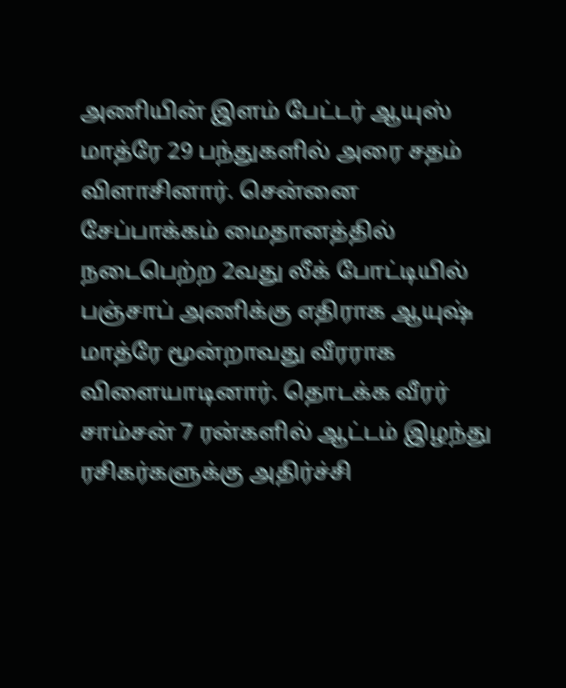அணியின் இளம் பேட்டர் ஆயுஸ் மாத்ரே 29 பந்துகளில் அரை சதம் விளாசினார். சென்னை சேப்பாக்கம் மைதானத்தில் நடைபெற்ற 2வது லீக் போட்டியில் பஞ்சாப் அணிக்கு எதிராக ஆயுஷ் மாத்ரே மூன்றாவது வீரராக விளையாடினார். தொடக்க வீரர் சாம்சன் 7 ரன்களில் ஆட்டம் இழந்து ரசிகர்களுக்கு அதிர்ச்சி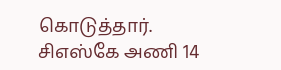கொடுத்தார். சிஎஸ்கே அணி 14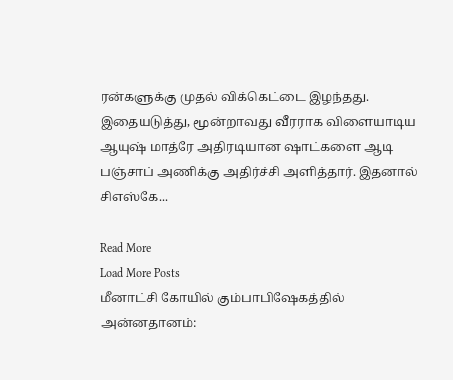ரன்களுக்கு முதல் விக்கெட்டை இழந்தது. இதையடுத்து, மூன்றாவது வீரராக விளையாடிய ஆயுஷ் மாத்ரே அதிரடியான ஷாட்களை ஆடி பஞ்சாப் அணிக்கு அதிர்ச்சி அளித்தார். இதனால் சிஎஸ்கே...

Read More
Load More Posts
மீனாட்சி கோயில் கும்பாபிஷேகத்தில் அன்னதானம்: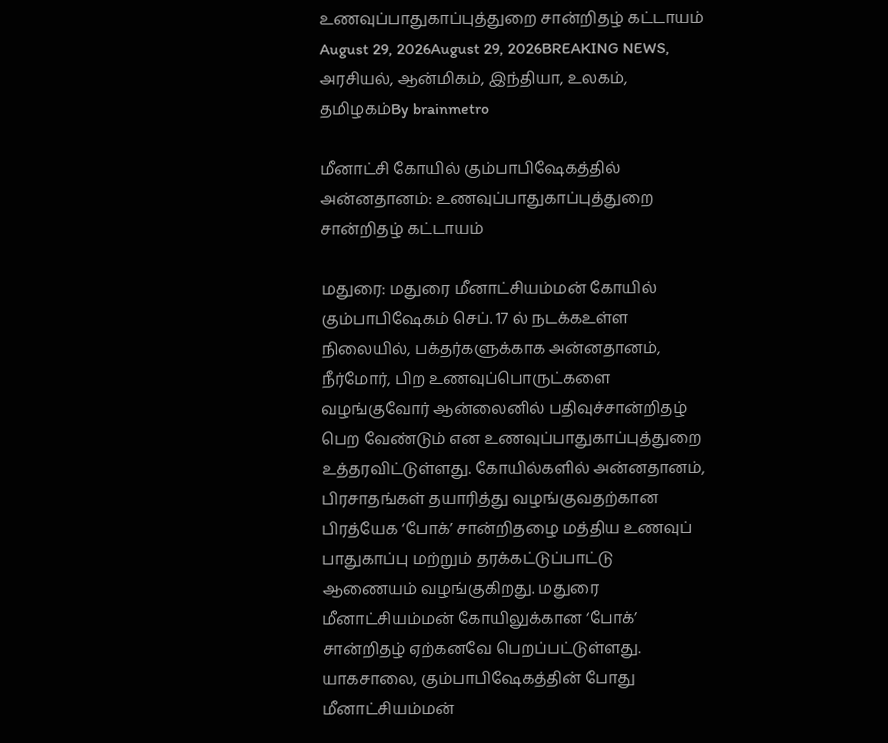உணவுப்பாதுகாப்புத்துறை சான்றிதழ் கட்டாயம்
August 29, 2026August 29, 2026BREAKING NEWS, அரசியல், ஆன்மிகம், இந்தியா, உலகம், தமிழகம்By brainmetro

மீனாட்சி கோயில் கும்பாபிஷேகத்தில் அன்னதானம்: உணவுப்பாதுகாப்புத்துறை சான்றிதழ் கட்டாயம்

மதுரை: மதுரை மீனாட்சியம்மன் கோயில் கும்பாபிஷேகம் செப். 17 ல் நடக்கஉள்ள நிலையில், பக்தர்களுக்காக அன்னதானம், நீர்மோர், பிற உணவுப்பொருட்களை வழங்குவோர் ஆன்லைனில் பதிவுச்சான்றிதழ் பெற வேண்டும் என உணவுப்பாதுகாப்புத்துறை உத்தரவிட்டுள்ளது. கோயில்களில் அன்னதானம், பிரசாதங்கள் தயாரித்து வழங்குவதற்கான பிரத்யேக ‘போக்’ சான்றிதழை மத்திய உணவுப் பாதுகாப்பு மற்றும் தரக்கட்டுப்பாட்டு ஆணையம் வழங்குகிறது. மதுரை மீனாட்சியம்மன் கோயிலுக்கான ‘போக்’ சான்றிதழ் ஏற்கனவே பெறப்பட்டுள்ளது. யாகசாலை, கும்பாபிஷேகத்தின் போது மீனாட்சியம்மன்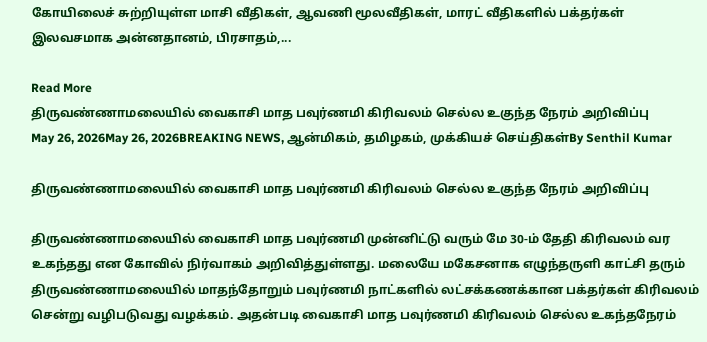கோயிலைச் சுற்றியுள்ள மாசி வீதிகள், ஆவணி மூலவீதிகள், மாரட் வீதிகளில் பக்தர்கள் இலவசமாக அன்னதானம், பிரசாதம்,...

Read More
திருவண்ணாமலையில் வைகாசி மாத பவுர்ணமி கிரிவலம் செல்ல உகுந்த நேரம் அறிவிப்பு
May 26, 2026May 26, 2026BREAKING NEWS, ஆன்மிகம், தமிழகம், முக்கியச் செய்திகள்By Senthil Kumar

திருவண்ணாமலையில் வைகாசி மாத பவுர்ணமி கிரிவலம் செல்ல உகுந்த நேரம் அறிவிப்பு

திருவண்ணாமலையில் வைகாசி மாத பவுர்ணமி முன்னிட்டு வரும் மே 30-ம் தேதி கிரிவலம் வர உகந்தது என கோவில் நிர்வாகம் அறிவித்துள்ளது. மலையே மகேசனாக எழுந்தருளி காட்சி தரும் திருவண்ணாமலையில் மாதந்தோறும் பவுர்ணமி நாட்களில் லட்சக்கணக்கான பக்தர்கள் கிரிவலம் சென்று வழிபடுவது வழக்கம். அதன்படி வைகாசி மாத பவுர்ணமி கிரிவலம் செல்ல உகந்தநேரம்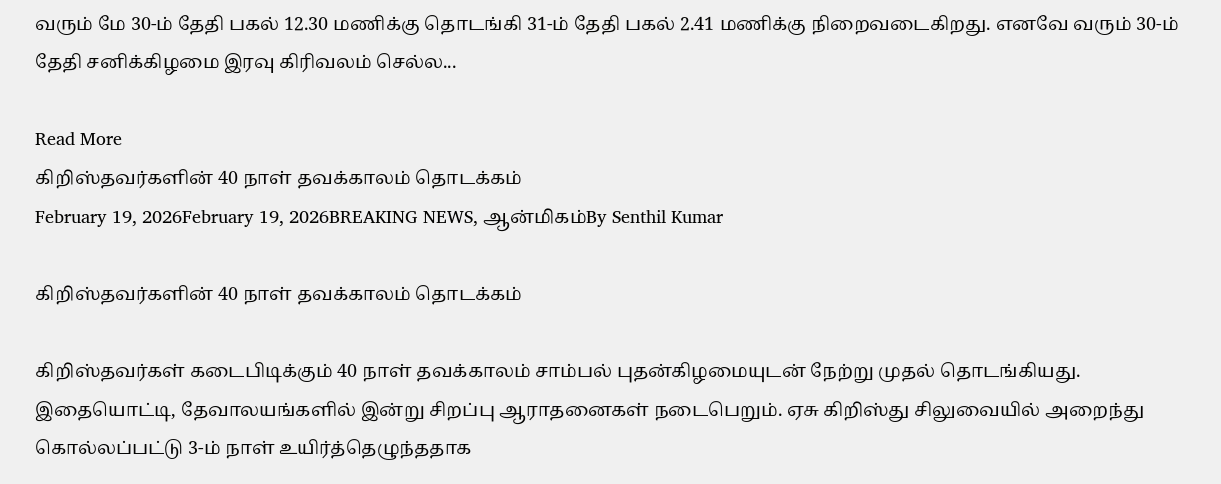வரும் மே 30-ம் தேதி பகல் 12.30 மணிக்கு தொடங்கி 31-ம் தேதி பகல் 2.41 மணிக்கு நிறைவடைகிறது. எனவே வரும் 30-ம் தேதி சனிக்கிழமை இரவு கிரிவலம் செல்ல...

Read More
கிறிஸ்தவர்களின் 40 நாள் தவக்காலம் தொடக்கம்
February 19, 2026February 19, 2026BREAKING NEWS, ஆன்மிகம்By Senthil Kumar

கிறிஸ்தவர்களின் 40 நாள் தவக்காலம் தொடக்கம்

கிறிஸ்தவர்கள் கடைபிடிக்கும் 40 நாள் தவக்காலம் சாம்பல் புதன்கிழமையுடன் நேற்று முதல் தொடங்கியது. இதையொட்டி, தேவாலயங்களில் இன்று சிறப்பு ஆராதனைகள் நடைபெறும். ஏசு கிறிஸ்து சிலுவையில் அறைந்து கொல்லப்பட்டு 3-ம் நாள் உயிர்த்தெழுந்ததாக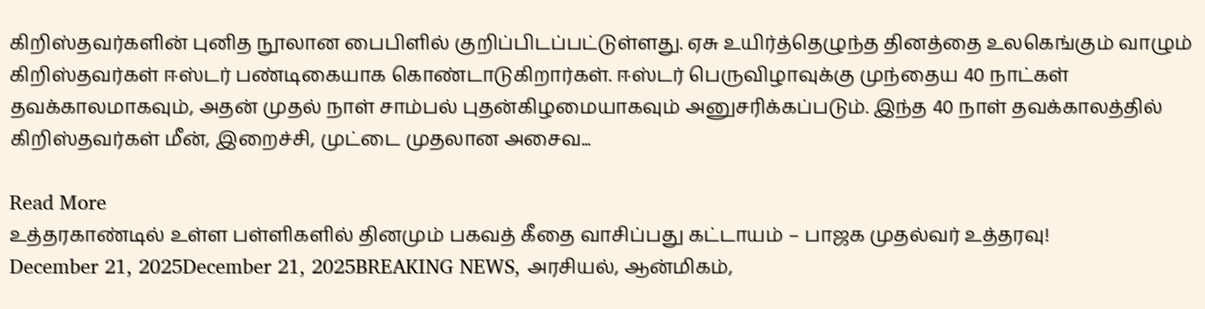கிறிஸ்தவர்களின் புனித நூலான பைபிளில் குறிப்பிடப்பட்டுள்ளது. ஏசு உயிர்த்தெழுந்த தினத்தை உலகெங்கும் வாழும் கிறிஸ்தவர்கள் ஈஸ்டர் பண்டிகையாக கொண்டாடுகிறார்கள். ஈஸ்டர் பெருவிழாவுக்கு முந்தைய 40 நாட்கள் தவக்காலமாகவும், அதன் முதல் நாள் சாம்பல் புதன்கிழமையாகவும் அனுசரிக்கப்படும். இந்த 40 நாள் தவக்காலத்தில் கிறிஸ்தவர்கள் மீன், இறைச்சி, முட்டை முதலான அசைவ...

Read More
உத்தரகாண்டில் உள்ள பள்ளிகளில் தினமும் பகவத் கீதை வாசிப்பது கட்டாயம் – பாஜக முதல்வர் உத்தரவு!
December 21, 2025December 21, 2025BREAKING NEWS, அரசியல், ஆன்மிகம்,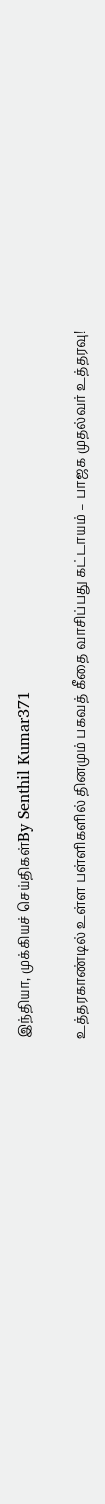இந்தியா, முக்கியச் செய்திகள்By Senthil Kumar371

உத்தரகாண்டில் உள்ள பள்ளிகளில் தினமும் பகவத் கீதை வாசிப்பது கட்டாயம் – பாஜக முதல்வர் உத்தரவு!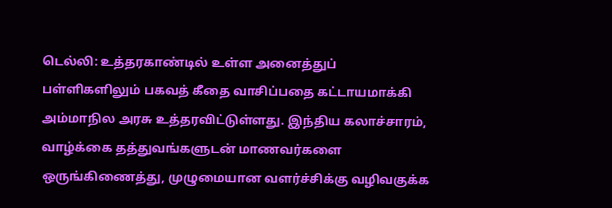டெல்லி: உத்தரகாண்டில் உள்ள அனைத்துப் பள்ளிகளிலும் பகவத் கீதை வாசிப்பதை கட்டாயமாக்கி அம்மாநில அரசு உத்தரவிட்டுள்ளது. இந்திய கலாச்சாரம், வாழ்க்கை தத்துவங்களுடன் மாணவர்களை ஒருங்கிணைத்து, முழுமையான வளர்ச்சிக்கு வழிவகுக்க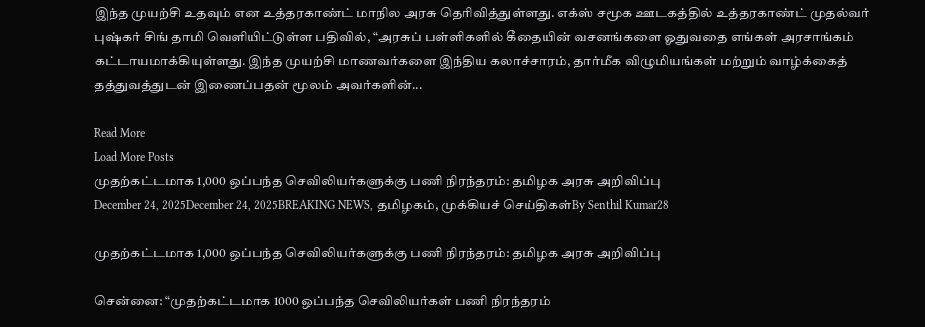இந்த முயற்சி உதவும் என உத்தரகாண்ட் மாநில அரசு தெரிவித்துள்ளது. எக்ஸ் சமூக ஊடகத்தில் உத்தரகாண்ட் முதல்வர் புஷ்கர் சிங் தாமி வெளியிட்டுள்ள பதிவில், “அரசுப் பள்ளிகளில் கீதையின் வசனங்களை ஓதுவதை எங்கள் அரசாங்கம் கட்டாயமாக்கியுள்ளது. இந்த முயற்சி மாணவர்களை இந்திய கலாச்சாரம், தார்மீக விழுமியங்கள் மற்றும் வாழ்க்கைத் தத்துவத்துடன் இணைப்பதன் மூலம் அவர்களின்...

Read More
Load More Posts
முதற்கட்டமாக 1,000 ஒப்பந்த செவிலியர்களுக்கு பணி நிரந்தரம்: தமிழக அரசு அறிவிப்பு
December 24, 2025December 24, 2025BREAKING NEWS, தமிழகம், முக்கியச் செய்திகள்By Senthil Kumar28

முதற்கட்டமாக 1,000 ஒப்பந்த செவிலியர்களுக்கு பணி நிரந்தரம்: தமிழக அரசு அறிவிப்பு

சென்னை: “முதற்கட்டமாக 1000 ஒப்பந்த செவிலியர்கள் பணி நிரந்தரம்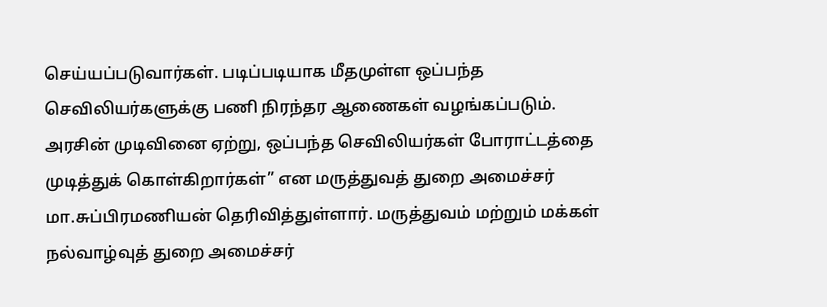செய்யப்படுவார்கள். படிப்படியாக மீதமுள்ள ஒப்பந்த செவிலியர்களுக்கு பணி நிரந்தர ஆணைகள் வழங்கப்படும். அரசின் முடிவினை ஏற்று, ஒப்பந்த செவிலியர்கள் போராட்டத்தை முடித்துக் கொள்கிறார்கள்” என மருத்துவத் துறை அமைச்சர் மா.சுப்பிரமணியன் தெரிவித்துள்ளார். மருத்துவம் மற்றும் மக்கள் நல்வாழ்வுத் துறை அமைச்சர்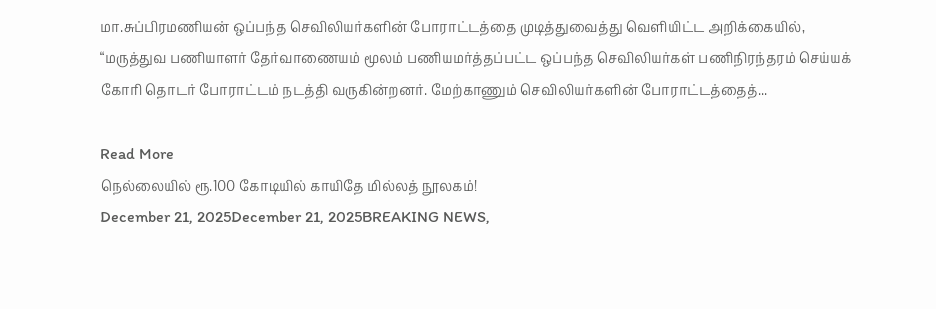மா.சுப்பிரமணியன் ஒப்பந்த செவிலியர்களின் போராட்டத்தை முடித்துவைத்து வெளியிட்ட அறிக்கையில், “மருத்துவ பணியாளர் தேர்வாணையம் மூலம் பணியமர்த்தப்பட்ட ஒப்பந்த செவிலியர்கள் பணிநிரந்தரம் செய்யக் கோரி தொடர் போராட்டம் நடத்தி வருகின்றனர். மேற்காணும் செவிலியர்களின் போராட்டத்தைத்...

Read More
நெல்லையில் ரூ.100 கோடியில் காயிதே மில்லத் நூலகம்!
December 21, 2025December 21, 2025BREAKING NEWS,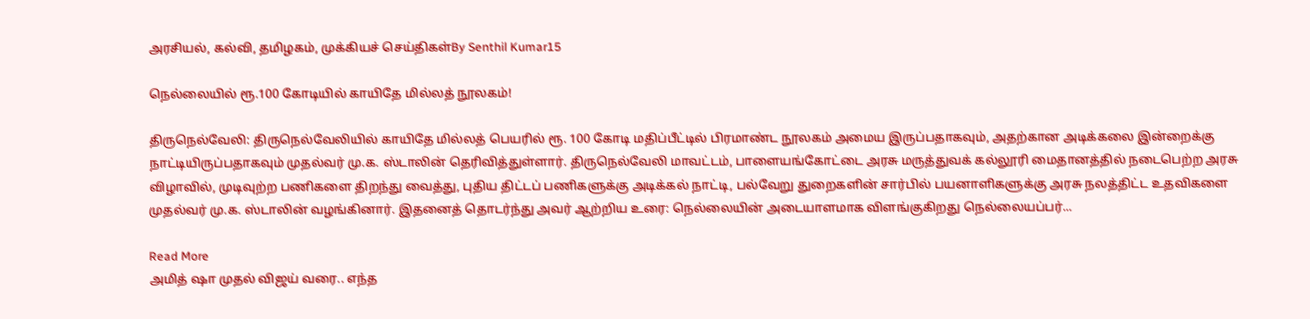அரசியல், கல்வி, தமிழகம், முக்கியச் செய்திகள்By Senthil Kumar15

நெல்லையில் ரூ.100 கோடியில் காயிதே மில்லத் நூலகம்!

திருநெல்வேலி: திருநெல்வேலியில் காயிதே மில்லத் பெயரில் ரூ. 100 கோடி மதிப்பீட்டில் பிரமாண்ட நூலகம் அமைய இருப்பதாகவும், அதற்கான அடிக்கலை இன்றைக்கு நாட்டியிருப்பதாகவும் முதல்வர் மு.க. ஸ்டாலின் தெரிவித்துள்ளார். திருநெல்வேலி மாவட்டம், பாளையங்கோட்டை அரசு மருத்துவக் கல்லூரி மைதானத்தில் நடைபெற்ற அரசு விழாவில், முடிவுற்ற பணிகளை திறந்து வைத்து, புதிய திட்டப் பணிகளுக்கு அடிக்கல் நாட்டி, பல்வேறு துறைகளின் சார்பில் பயனாளிகளுக்கு அரசு நலத்திட்ட உதவிகளை முதல்வர் மு.க. ஸ்டாலின் வழங்கினார். இதனைத் தொடர்ந்து அவர் ஆற்றிய உரை: நெல்லையின் அடையாளமாக விளங்குகிறது நெல்லையப்பர்...

Read More
அமித் ஷா முதல் விஜய் வரை.. எந்த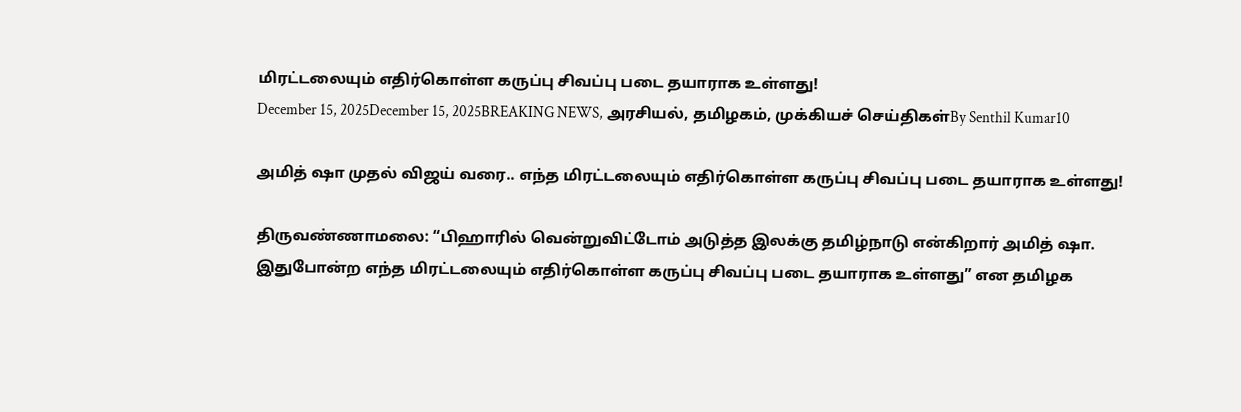மிரட்டலையும் எதிர்கொள்ள கருப்பு சிவப்பு படை தயாராக உள்ளது!
December 15, 2025December 15, 2025BREAKING NEWS, அரசியல், தமிழகம், முக்கியச் செய்திகள்By Senthil Kumar10

அமித் ஷா முதல் விஜய் வரை.. எந்த மிரட்டலையும் எதிர்கொள்ள கருப்பு சிவப்பு படை தயாராக உள்ளது!

திருவண்ணாமலை: “பிஹாரில் வென்றுவிட்டோம் அடுத்த இலக்கு தமிழ்நாடு என்கிறார் அமித் ஷா. இதுபோன்ற எந்த மிரட்டலையும் எதிர்கொள்ள கருப்பு சிவப்பு படை தயாராக உள்ளது” என தமிழக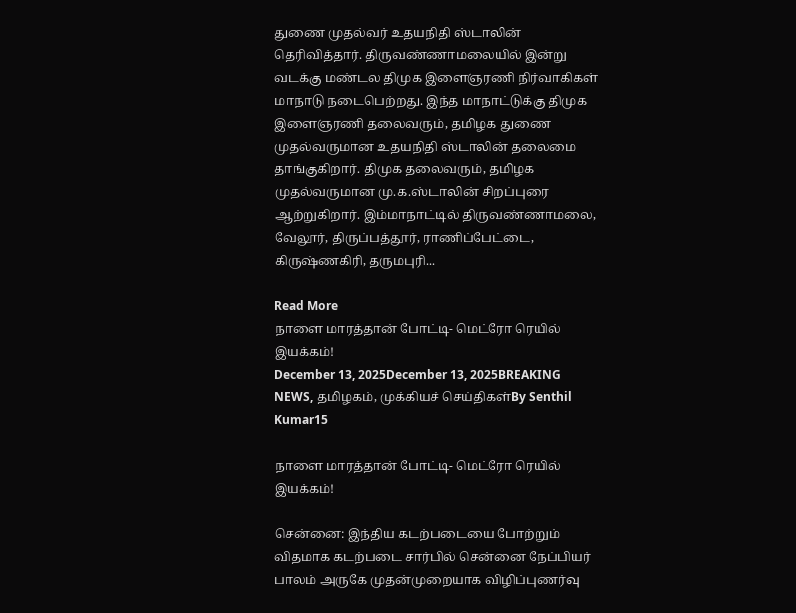துணை முதல்வர் உதயநிதி ஸ்டாலின் தெரிவித்தார். திருவண்ணாமலையில் இன்று வடக்கு மண்டல திமுக இளைஞரணி நிர்வாகிகள் மாநாடு நடைபெற்றது. இந்த மாநாட்டுக்கு திமுக இளைஞரணி தலைவரும், தமிழக துணை முதல்வருமான உதயநிதி ஸ்டாலின் தலைமை தாங்குகிறார். திமுக தலைவரும், தமிழக முதல்வருமான மு.க.ஸ்டாலின் சிறப்புரை ஆற்றுகிறார். இம்மாநாட்டில் திருவண்ணாமலை, வேலூர், திருப்பத்தூர், ராணிப்பேட்டை, கிருஷ்ணகிரி, தருமபுரி...

Read More
நாளை மாரத்தான் போட்டி- மெட்ரோ ரெயில் இயக்கம்!
December 13, 2025December 13, 2025BREAKING NEWS, தமிழகம், முக்கியச் செய்திகள்By Senthil Kumar15

நாளை மாரத்தான் போட்டி- மெட்ரோ ரெயில் இயக்கம்!

சென்னை: இந்திய கடற்படையை போற்றும் விதமாக கடற்படை சார்பில் சென்னை நேப்பியர் பாலம் அருகே முதன்முறையாக விழிப்புணர்வு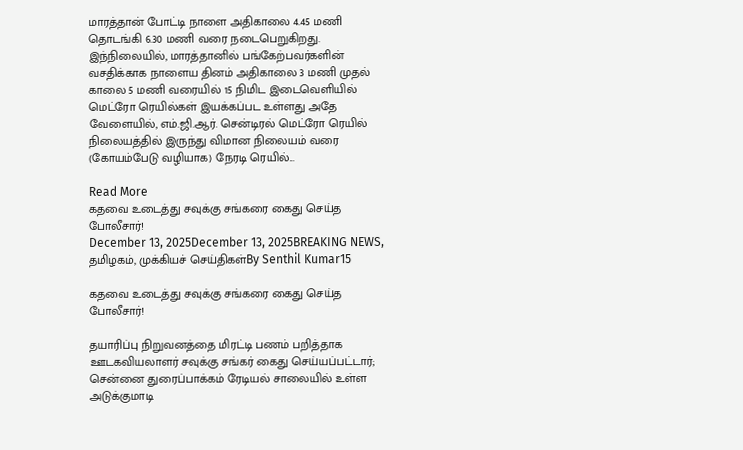மாரத்தான் போட்டி நாளை அதிகாலை 4.45 மணி தொடங்கி 6.30 மணி வரை நடைபெறுகிறது. இந்நிலையில், மாரத்தானில் பங்கேற்பவர்களின் வசதிக்காக நாளைய தினம் அதிகாலை 3 மணி முதல் காலை 5 மணி வரையில் 15 நிமிட இடைவெளியில் மெட்ரோ ரெயில்கள் இயக்கப்பட உள்ளது அதே வேளையில், எம்.ஜி.ஆர். சென்டிரல் மெட்ரோ ரெயில் நிலையத்தில் இருந்து விமான நிலையம் வரை (கோயம்பேடு வழியாக) நேரடி ரெயில்...

Read More
கதவை உடைத்து சவுக்கு சங்கரை கைது செய்த போலீசார்!
December 13, 2025December 13, 2025BREAKING NEWS, தமிழகம், முக்கியச் செய்திகள்By Senthil Kumar15

கதவை உடைத்து சவுக்கு சங்கரை கைது செய்த போலீசார்!

தயாரிப்பு நிறுவனத்தை மிரட்டி பணம் பறித்தாக ஊடகவியலாளர் சவுக்கு சங்கர் கைது செய்யப்பட்டார்; சென்னை துரைப்பாக்கம் ரேடியல் சாலையில் உள்ள அடுக்குமாடி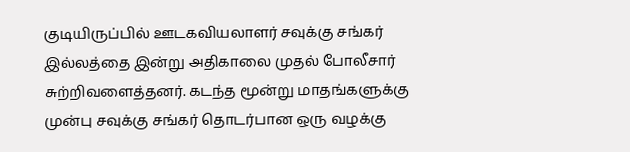குடியிருப்பில் ஊடகவியலாளர் சவுக்கு சங்கர் இல்லத்தை இன்று அதிகாலை முதல் போலீசார் சுற்றிவளைத்தனர். கடந்த மூன்று மாதங்களுக்கு முன்பு சவுக்கு சங்கர் தொடர்பான ஒரு வழக்கு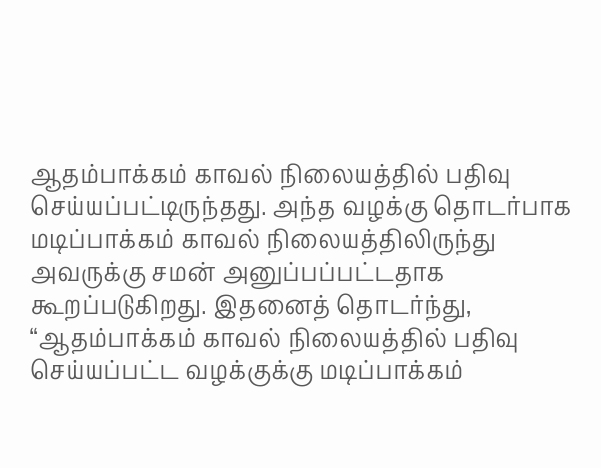ஆதம்பாக்கம் காவல் நிலையத்தில் பதிவு செய்யப்பட்டிருந்தது. அந்த வழக்கு தொடர்பாக மடிப்பாக்கம் காவல் நிலையத்திலிருந்து அவருக்கு சமன் அனுப்பப்பட்டதாக கூறப்படுகிறது. இதனைத் தொடர்ந்து, “ஆதம்பாக்கம் காவல் நிலையத்தில் பதிவு செய்யப்பட்ட வழக்குக்கு மடிப்பாக்கம்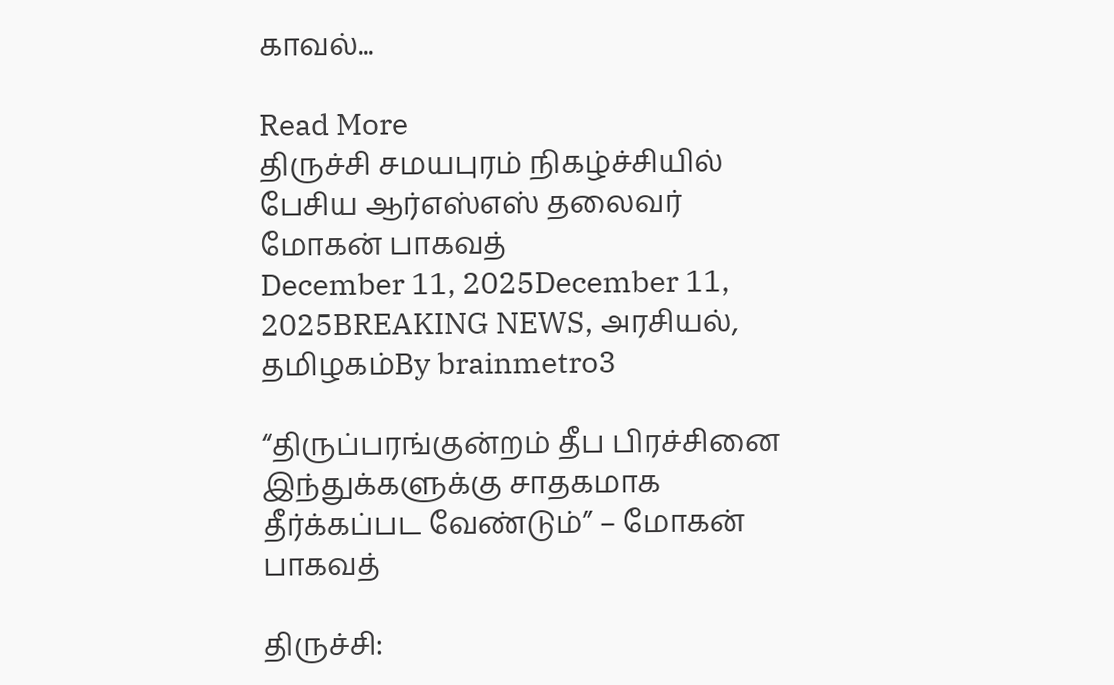காவல்...

Read More
திருச்சி சமயபுரம் நிகழ்ச்சியில் பேசிய ஆர்எஸ்எஸ் தலைவர் மோகன் பாகவத்
December 11, 2025December 11, 2025BREAKING NEWS, அரசியல், தமிழகம்By brainmetro3

“திருப்பரங்குன்றம் தீப பிரச்சினை இந்துக்களுக்கு சாதகமாக தீர்க்கப்பட வேண்டும்” – மோகன் பாகவத்

திருச்சி: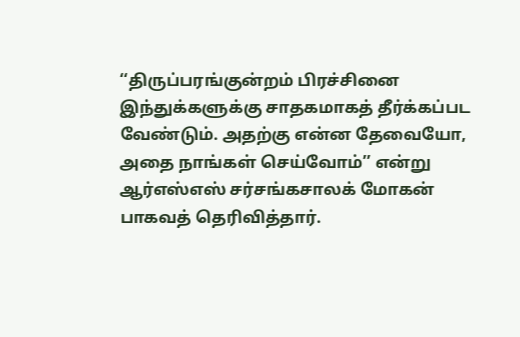‘‘திருப்பரங்குன்றம் பிரச்சினை இந்துக்களுக்கு சாதகமாகத் தீர்க்கப்பட வேண்டும். அதற்கு என்ன தேவையோ, அதை நாங்கள் செய்வோம்’’ என்று ஆர்எஸ்எஸ் சர்சங்கசாலக் மோகன் பாகவத் தெரிவித்தார்.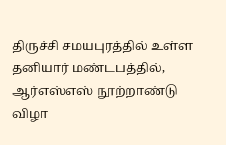திருச்சி சமயபுரத்தில் உள்ள தனியார் மண்டபத்தில், ஆர்எஸ்எஸ் நூற்றாண்டு விழா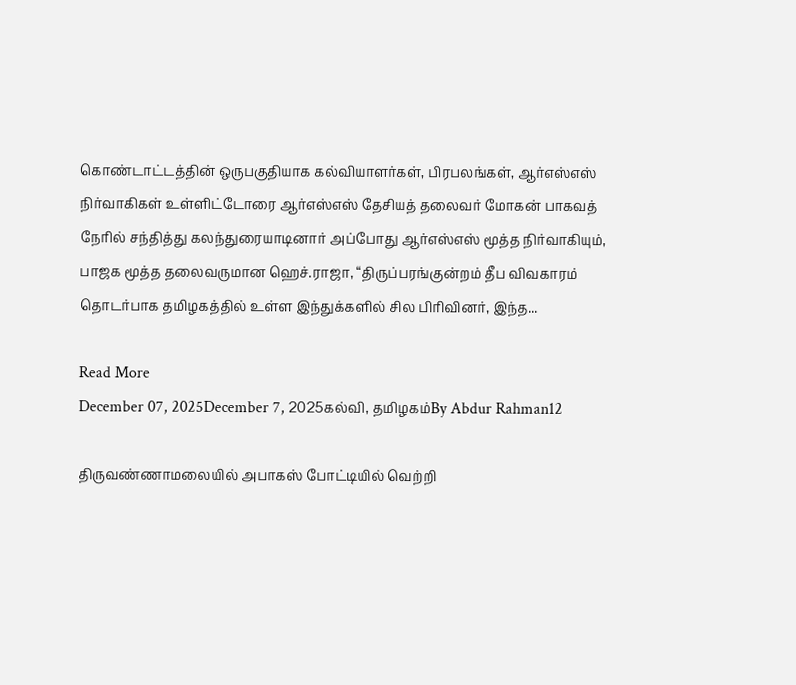கொண்டாட்டத்தின் ஒருபகுதியாக கல்வியாளர்கள், பிரபலங்கள், ஆர்எஸ்எஸ் நிர்வாகிகள் உள்ளிட்டோரை ஆர்எஸ்எஸ் தேசியத் தலைவர் மோகன் பாகவத் நேரில் சந்தித்து கலந்துரையாடினார் அப்போது ஆர்எஸ்எஸ் மூத்த நிர்வாகியும், பாஜக மூத்த தலைவருமான ஹெச்.ராஜா, “திருப்பரங்குன்றம் தீப விவகாரம் தொடர்பாக தமிழகத்தில் உள்ள இந்துக்களில் சில பிரிவினர், இந்த...

Read More
December 07, 2025December 7, 2025கல்வி, தமிழகம்By Abdur Rahman12

திருவண்ணாமலையில் அபாகஸ் போட்டியில் வெற்றி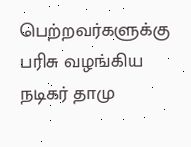பெற்றவர்களுக்கு பரிசு வழங்கிய நடிகர் தாமு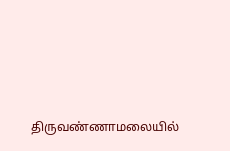திருவண்ணாமலையில்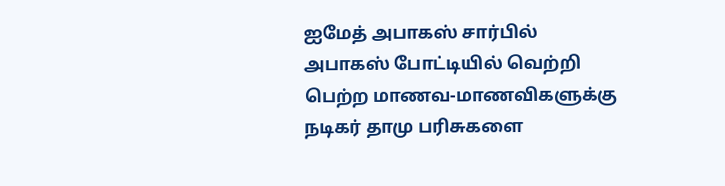ஐமேத் அபாகஸ் சார்பில் அபாகஸ் போட்டியில் வெற்றி பெற்ற மாணவ-மாணவிகளுக்கு நடிகர் தாமு பரிசுகளை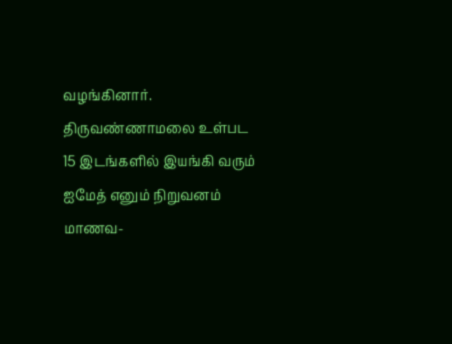வழங்கினார். திருவண்ணாமலை உள்பட 15 இடங்களில் இயங்கி வரும் ஐமேத் எனும் நிறுவனம் மாணவ-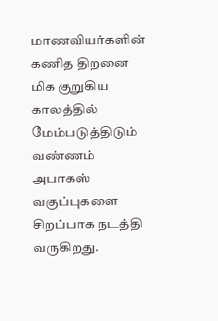மாணவியர்களின் கணித திறனை மிக குறுகிய காலத்தில் மேம்படுத்திடும் வண்ணம் அபாகஸ் வகுப்புகளை சிறப்பாக நடத்தி வருகிறது.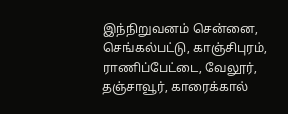இந்நிறுவனம் சென்னை, செங்கல்பட்டு, காஞ்சிபுரம், ராணிப்பேட்டை, வேலூர், தஞ்சாவூர், காரைக்கால்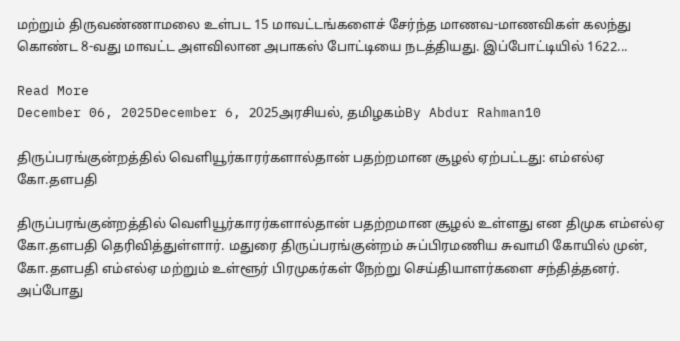மற்றும் திருவண்ணாமலை உள்பட 15 மாவட்டங்களைச் சேர்ந்த மாணவ-மாணவிகள் கலந்து கொண்ட 8-வது மாவட்ட அளவிலான அபாகஸ் போட்டியை நடத்தியது. இப்போட்டியில் 1622...

Read More
December 06, 2025December 6, 2025அரசியல், தமிழகம்By Abdur Rahman10

திருப்பரங்குன்றத்தில் வெளியூர்காரர்களால்தான் பதற்றமான சூழல் ஏற்பட்டது: எம்எல்ஏ கோ.தளபதி

திருப்பரங்குன்றத்தில் வெளியூர்காரர்களால்தான் பதற்றமான சூழல் உள்ளது என திமுக எம்எல்ஏ கோ.தளபதி தெரிவித்துள்ளார். மதுரை திருப்பரங்குன்றம் சுப்பிரமணிய சுவாமி கோயில் முன், கோ.தளபதி எம்எல்ஏ மற்றும் உள்ளூர் பிரமுகர்கள் நேற்று செய்தியாளர்களை சந்தித்தனர். அப்போது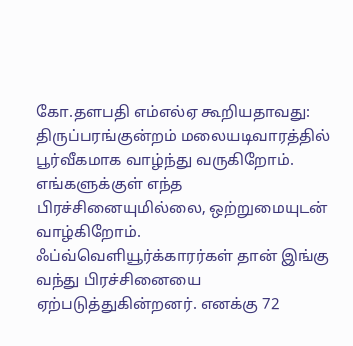கோ.தளபதி எம்எல்ஏ கூறியதாவது: திருப்பரங்குன்றம் மலையடிவாரத்தில் பூர்வீகமாக வாழ்ந்து வருகிறோம். எங்களுக்குள் எந்த பிரச்சினையுமில்லை, ஒற்றுமையுடன் வாழ்கிறோம். ஃப்வ்வெளியூர்க்காரர்கள் தான் இங்கு வந்து பிரச்சினையை ஏற்படுத்துகின்றனர். எனக்கு 72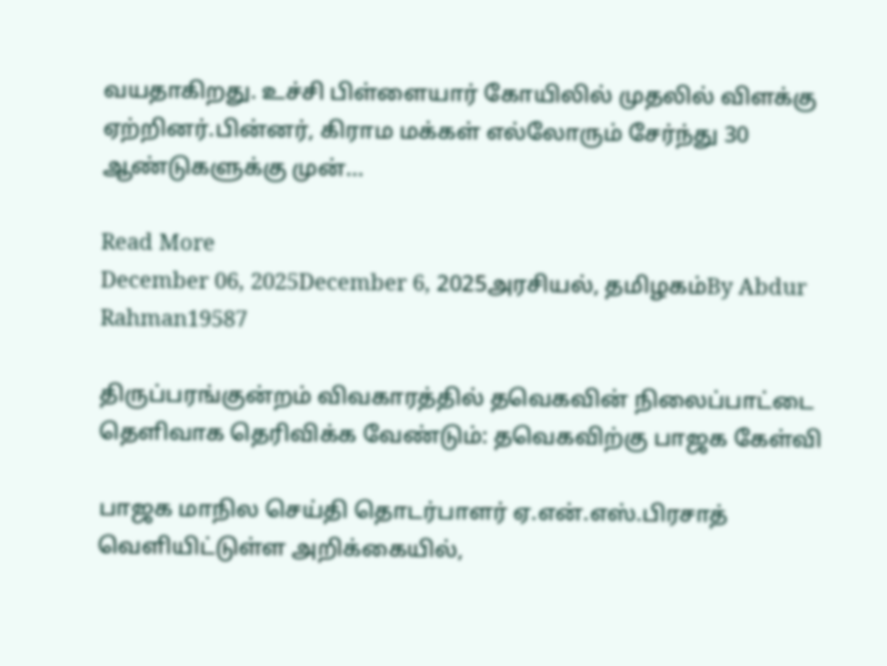வயதாகிறது. உச்சி பிள்ளையார் கோயிலில் முதலில் விளக்கு ஏற்றினர்.பின்னர், கிராம மக்கள் எல்லோரும் சேர்ந்து 30 ஆண்டுகளுக்கு முன்...

Read More
December 06, 2025December 6, 2025அரசியல், தமிழகம்By Abdur Rahman19587

திருப்பரங்குன்றம் விவகாரத்தில் தவெகவின் நிலைப்பாட்டை தெளிவாக தெரிவிக்க வேண்டும்: தவெகவிற்கு பாஜக கேள்வி

பாஜக மாநில செய்தி தொடர்பாளர் ஏ.என்.எஸ்.பிரசாத் வெளியிட்டுள்ள அறிக்கையில்,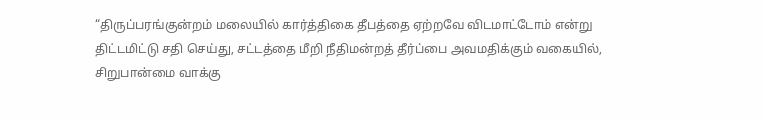“திருப்பரங்குன்றம் மலையில் கார்த்திகை தீபத்தை ஏற்றவே விடமாட்டோம் என்று திட்டமிட்டு சதி செய்து, சட்டத்தை மீறி நீதிமன்றத் தீர்ப்பை அவமதிக்கும் வகையில், சிறுபான்மை வாக்கு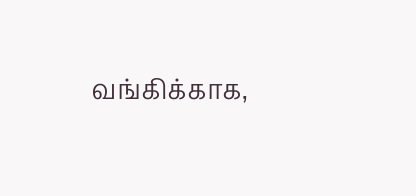வங்கிக்காக,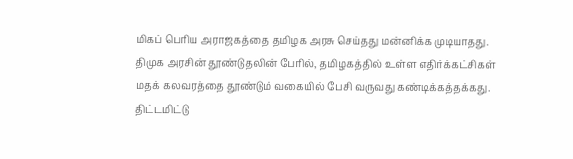மிகப் பெரிய அராஜகத்தை தமிழக அரசு செய்தது மன்னிக்க முடியாதது. திமுக அரசின் தூண்டுதலின் பேரில், தமிழகத்தில் உள்ள எதிர்க்கட்சிகள் மதக் கலவரத்தை தூண்டும் வகையில் பேசி வருவது கண்டிக்கத்தக்கது. திட்டமிட்டு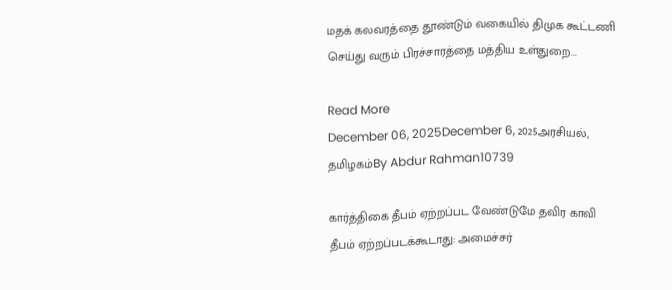மதக் கலவரத்தை தூண்டும் வகையில் திமுக கூட்டணி செய்து வரும் பிரச்சாரத்தை மத்திய உள்துறை...

Read More
December 06, 2025December 6, 2025அரசியல், தமிழகம்By Abdur Rahman10739

கார்த்திகை தீபம் ஏற்றப்பட வேண்டுமே தவிர காவி தீபம் ஏற்றப்படக்கூடாது: அமைச்சர்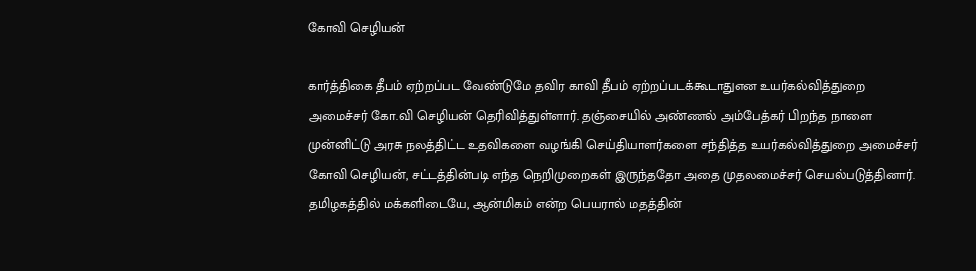கோவி செழியன்

கார்த்திகை தீபம் ஏற்றப்பட வேண்டுமே தவிர காவி தீபம் ஏற்றப்படக்கூடாதுஎன உயர்கல்வித்துறை அமைச்சர் கோ.வி செழியன் தெரிவித்துள்ளார். தஞ்சையில் அண்ணல் அம்பேத்கர் பிறந்த நாளை முன்னிட்டு அரசு நலத்திட்ட உதவிகளை வழங்கி செய்தியாளர்களை சந்தித்த உயர்கல்வித்துறை அமைச்சர் கோவி செழியன், சட்டத்தின்படி எந்த நெறிமுறைகள் இருந்ததோ அதை முதலமைச்சர் செயல்படுத்தினார். தமிழகத்தில் மக்களிடையே, ஆன்மிகம் என்ற பெயரால் மதத்தின்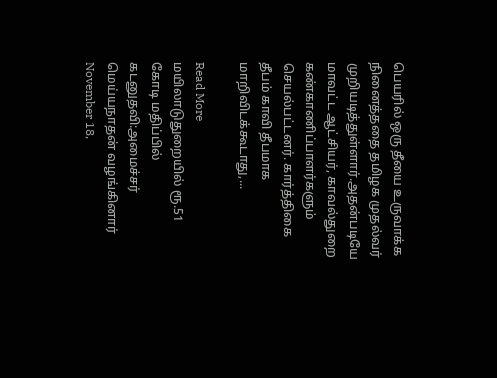பெயரில் ஒரு தீயை உருவாக்க நினைத்ததை தமிழக முதல்வர் முறியடித்துள்ளார்.அதன்படியே மாவட்ட ஆட்சியர், காவல்துறை கண்காணிப்பாளர்களும் செயல்பட்டனர். கார்த்திகை தீபம் காவி தீபமாக மாறிவிடக்கூடாது,...

Read More
மயிலாடுதுறையில் ரூ.51 கோடி மதிப்பில் கடனுதவி:அமைச்சர் மெய்யநாதன் வழங்கினார்
November 18,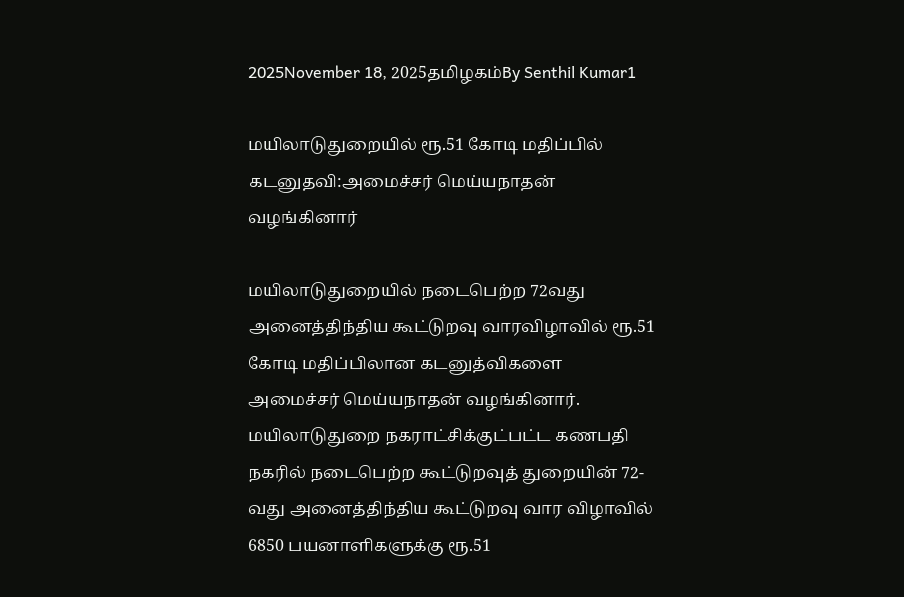2025November 18, 2025தமிழகம்By Senthil Kumar1

மயிலாடுதுறையில் ரூ.51 கோடி மதிப்பில் கடனுதவி:அமைச்சர் மெய்யநாதன் வழங்கினார்

மயிலாடுதுறையில் நடைபெற்ற 72வது அனைத்திந்திய கூட்டுறவு வாரவிழாவில் ரூ.51 கோடி மதிப்பிலான கடனுத்விகளை அமைச்சர் மெய்யநாதன் வழங்கினார். மயிலாடுதுறை நகராட்சிக்குட்பட்ட கணபதி நகரில் நடைபெற்ற கூட்டுறவுத் துறையின் 72-வது அனைத்திந்திய கூட்டுறவு வார விழாவில் 6850 பயனாளிகளுக்கு ரூ.51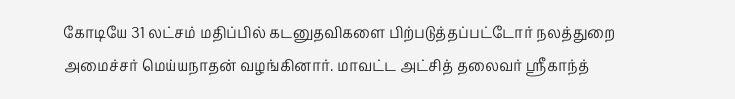கோடியே 31 லட்சம் மதிப்பில் கடனுதவிகளை பிற்படுத்தப்பட்டோர் நலத்துறை அமைச்சர் மெய்யநாதன் வழங்கினார். மாவட்ட அட்சித் தலைவர் ஸ்ரீகாந்த்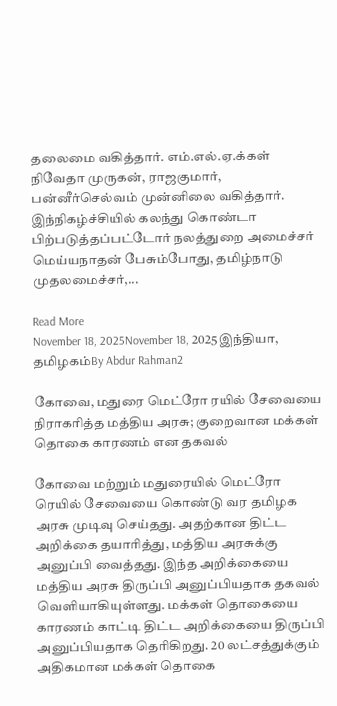தலைமை வகித்தார். எம்.எல்.ஏ.க்கள் நிவேதா முருகன், ராஜகுமார், பன்னீர்செல்வம் முன்னிலை வகித்தார். இந்நிகழ்ச்சியில் கலந்து கொண்டா பிற்படுத்தப்பட்டோர் நலத்துறை அமைச்சர் மெய்யநாதன் பேசும்போது, தமிழ்நாடு முதலமைச்சர்,...

Read More
November 18, 2025November 18, 2025இந்தியா, தமிழகம்By Abdur Rahman2

கோவை, மதுரை மெட்ரோ ரயில் சேவையை நிராகரித்த மத்திய அரசு; குறைவான மக்கள் தொகை காரணம் என தகவல்

கோவை மற்றும் மதுரையில் மெட்ரோ ரெயில் சேவையை கொண்டு வர தமிழக அரசு முடிவு செய்தது. அதற்கான திட்ட அறிக்கை தயாரித்து, மத்திய அரசுக்கு அனுப்பி வைத்தது. இந்த அறிக்கையை மத்திய அரசு திருப்பி அனுப்பியதாக தகவல் வெளியாகியுள்ளது. மக்கள் தொகையை காரணம் காட்டி திட்ட அறிக்கையை திருப்பி அனுப்பியதாக தெரிகிறது. 20 லட்சத்துக்கும் அதிகமான மக்கள் தொகை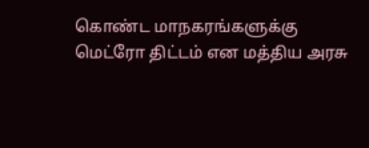கொண்ட மாநகரங்களுக்கு மெட்ரோ திட்டம் என மத்திய அரசு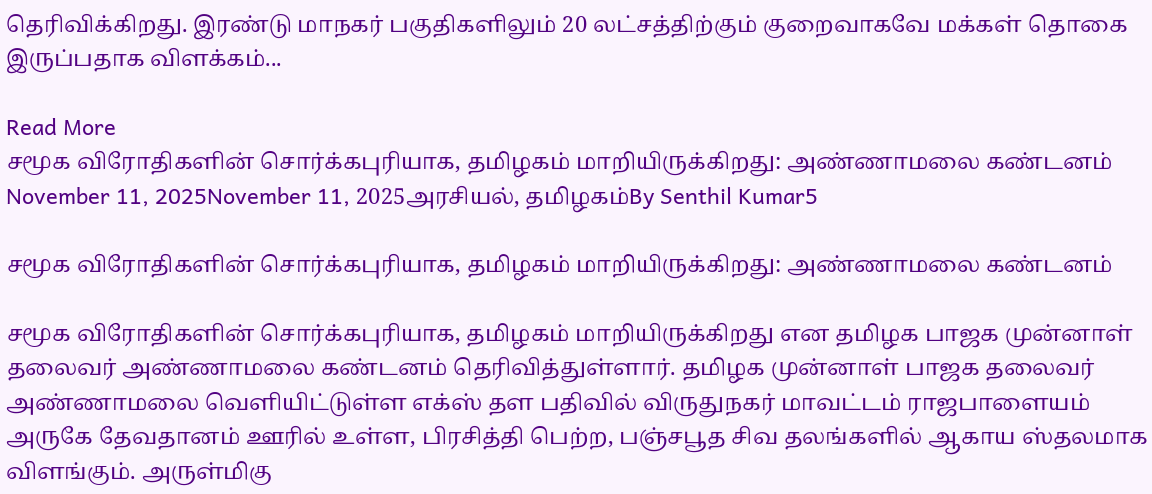தெரிவிக்கிறது. இரண்டு மாநகர் பகுதிகளிலும் 20 லட்சத்திற்கும் குறைவாகவே மக்கள் தொகை இருப்பதாக விளக்கம்...

Read More
சமூக விரோதிகளின் சொர்க்கபுரியாக, தமிழகம் மாறியிருக்கிறது: அண்ணாமலை கண்டனம்
November 11, 2025November 11, 2025அரசியல், தமிழகம்By Senthil Kumar5

சமூக விரோதிகளின் சொர்க்கபுரியாக, தமிழகம் மாறியிருக்கிறது: அண்ணாமலை கண்டனம்

சமூக விரோதிகளின் சொர்க்கபுரியாக, தமிழகம் மாறியிருக்கிறது என தமிழக பாஜக முன்னாள் தலைவர் அண்ணாமலை கண்டனம் தெரிவித்துள்ளார். தமிழக முன்னாள் பாஜக தலைவர் அண்ணாமலை வெளியிட்டுள்ள எக்ஸ் தள பதிவில் விருதுநகர் மாவட்டம் ராஜபாளையம் அருகே தேவதானம் ஊரில் உள்ள, பிரசித்தி பெற்ற, பஞ்சபூத சிவ தலங்களில் ஆகாய ஸ்தலமாக விளங்கும். அருள்மிகு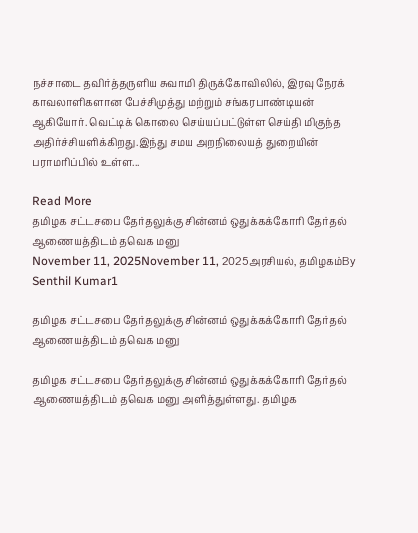நச்சாடை தவிர்த்தருளிய சுவாமி திருக்கோவிலில், இரவு நேரக் காவலாளிகளான பேச்சிமுத்து மற்றும் சங்கரபாண்டியன் ஆகியோர். வெட்டிக் கொலை செய்யப்பட்டுள்ள செய்தி மிகுந்த அதிர்ச்சியளிக்கிறது.இந்து சமய அறநிலையத் துறையின் பராமரிப்பில் உள்ள...

Read More
தமிழக சட்டசபை தேர்தலுக்கு சின்னம் ஒதுக்கக்கோரி தேர்தல் ஆணையத்திடம் தவெக மனு
November 11, 2025November 11, 2025அரசியல், தமிழகம்By Senthil Kumar1

தமிழக சட்டசபை தேர்தலுக்கு சின்னம் ஒதுக்கக்கோரி தேர்தல் ஆணையத்திடம் தவெக மனு

தமிழக சட்டசபை தேர்தலுக்கு சின்னம் ஒதுக்கக்கோரி தேர்தல் ஆணையத்திடம் தவெக மனு அளித்துள்ளது. தமிழக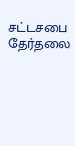சட்டசபை தேர்தலை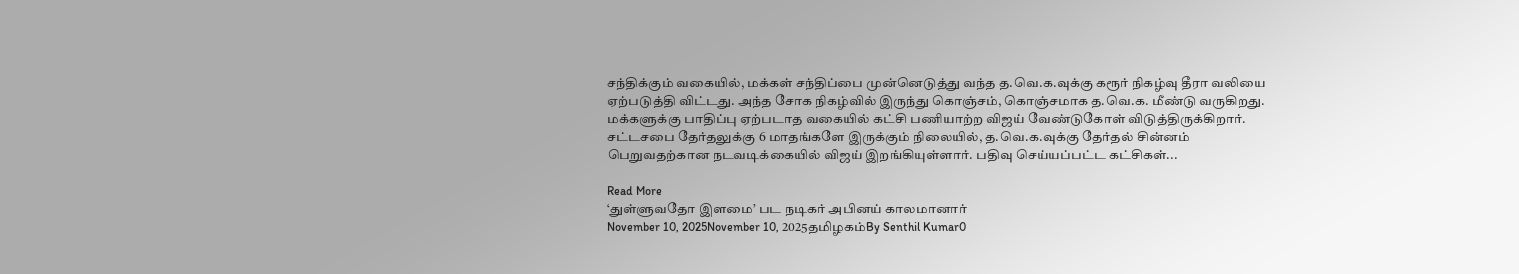சந்திக்கும் வகையில், மக்கள் சந்திப்பை முன்னெடுத்து வந்த த.வெ.க.வுக்கு கரூர் நிகழ்வு தீரா வலியை ஏற்படுத்தி விட்டது. அந்த சோக நிகழ்வில் இருந்து கொஞ்சம், கொஞ்சமாக த.வெ.க. மீண்டு வருகிறது. மக்களுக்கு பாதிப்பு ஏற்படாத வகையில் கட்சி பணியாற்ற விஜய் வேண்டுகோள் விடுத்திருக்கிறார். சட்டசபை தேர்தலுக்கு 6 மாதங்களே இருக்கும் நிலையில், த.வெ.க.வுக்கு தேர்தல் சின்னம் பெறுவதற்கான நடவடிக்கையில் விஜய் இறங்கியுள்ளார். பதிவு செய்யப்பட்ட கட்சிகள்...

Read More
‘துள்ளுவதோ இளமை’ பட நடிகர் அபினய் காலமானார்
November 10, 2025November 10, 2025தமிழகம்By Senthil Kumar0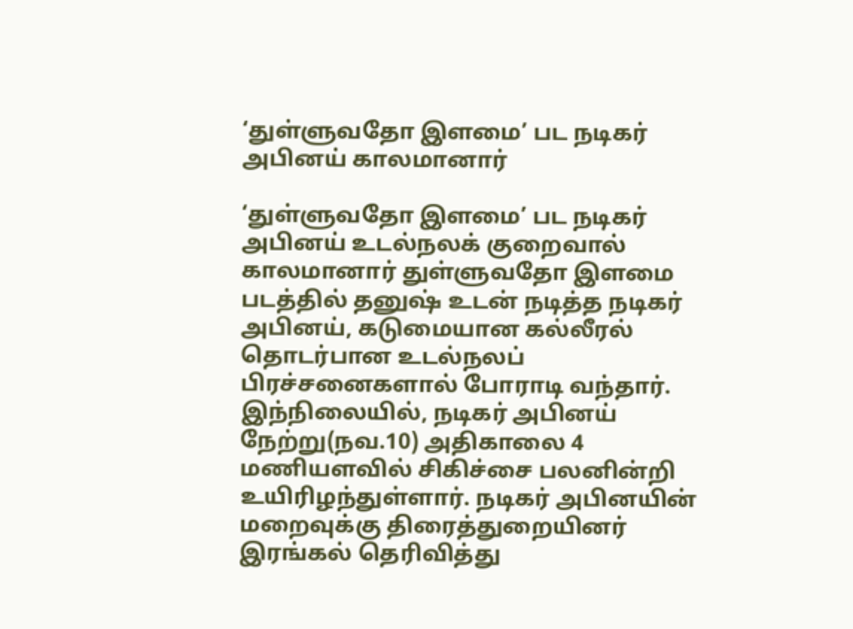‘துள்ளுவதோ இளமை’ பட நடிகர் அபினய் காலமானார்

‘துள்ளுவதோ இளமை’ பட நடிகர் அபினய் உடல்நலக் குறைவால் காலமானார் துள்ளுவதோ இளமை படத்தில் தனுஷ் உடன் நடித்த நடிகர் அபினய், கடுமையான கல்லீரல் தொடர்பான உடல்நலப் பிரச்சனைகளால் போராடி வந்தார். இந்நிலையில், நடிகர் அபினய் நேற்று(நவ.10) அதிகாலை 4 மணியளவில் சிகிச்சை பலனின்றி உயிரிழந்துள்ளார். நடிகர் அபினயின் மறைவுக்கு திரைத்துறையினர் இரங்கல் தெரிவித்து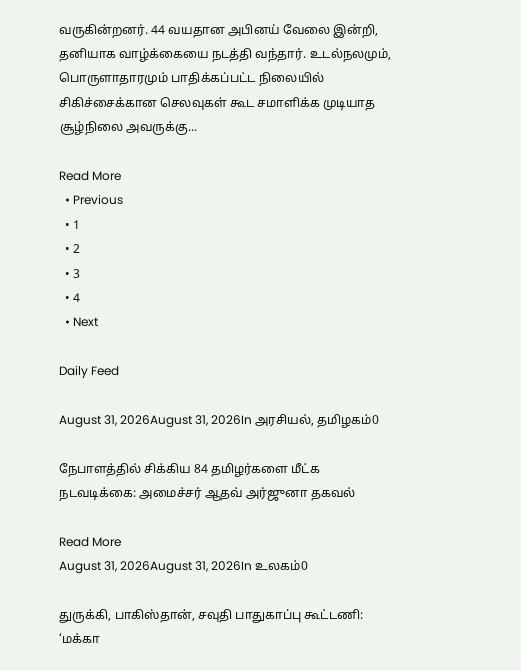வருகின்றனர். 44 வயதான அபினய் வேலை இன்றி, தனியாக வாழ்க்கையை நடத்தி வந்தார். உடல்நலமும், பொருளாதாரமும் பாதிக்கப்பட்ட நிலையில் சிகிச்சைக்கான செலவுகள் கூட சமாளிக்க முடியாத சூழ்நிலை அவருக்கு...

Read More
  • Previous
  • 1
  • 2
  • 3
  • 4
  • Next

Daily Feed

August 31, 2026August 31, 2026In அரசியல், தமிழகம்0

நேபாளத்தில் சிக்கிய 84 தமிழர்களை மீட்க நடவடிக்கை: அமைச்சர் ஆதவ் அர்ஜுனா தகவல்

Read More
August 31, 2026August 31, 2026In உலகம்0

துருக்கி, பாகிஸ்தான், சவுதி பாதுகாப்பு கூட்டணி: ‘மக்கா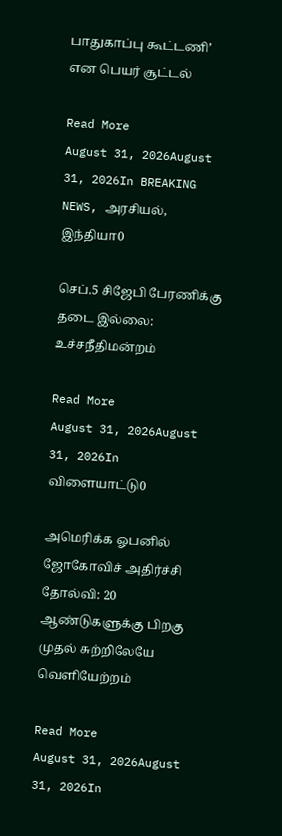பாதுகாப்பு கூட்டணி’ என பெயர் சூட்டல்

Read More
August 31, 2026August 31, 2026In BREAKING NEWS, அரசியல், இந்தியா0

செப்.5 சிஜேபி பேரணிக்கு தடை இல்லை: உச்சநீதிமன்றம்

Read More
August 31, 2026August 31, 2026In விளையாட்டு0

அமெரிக்க ஓபனில் ஜோகோவிச் அதிர்ச்சி தோல்வி: 20 ஆண்டுகளுக்கு பிறகு முதல் சுற்றிலேயே வெளியேற்றம்

Read More
August 31, 2026August 31, 2026In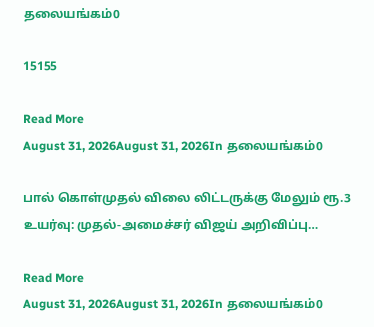தலையங்கம்0

15155

Read More
August 31, 2026August 31, 2026In தலையங்கம்0

பால் கொள்முதல் விலை லிட்டருக்கு மேலும் ரூ.3 உயர்வு: முதல்-அமைச்சர் விஜய் அறிவிப்பு…

Read More
August 31, 2026August 31, 2026In தலையங்கம்0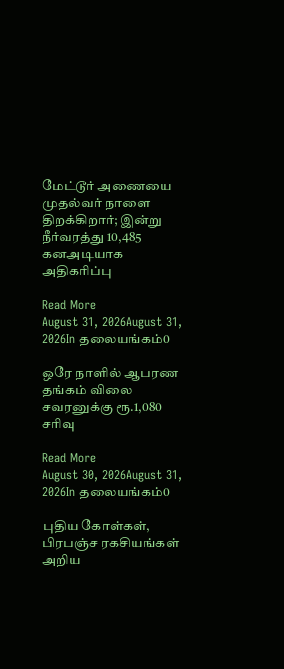மேட்டூர் அணையை முதல்வர் நாளை திறக்கிறார்; இன்று நீர்வரத்து 10,485 கனஅடியாக அதிகரிப்பு

Read More
August 31, 2026August 31, 2026In தலையங்கம்0

ஒரே நாளில் ஆபரண தங்கம் விலை சவரனுக்கு ரூ.1,080 சரிவு

Read More
August 30, 2026August 31, 2026In தலையங்கம்0

புதிய கோள்கள், பிரபஞ்ச ரகசியங்கள் அறிய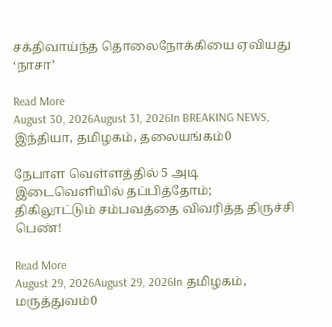சக்திவாய்ந்த தொலைநோக்கியை ஏவியது ‘நாசா’

Read More
August 30, 2026August 31, 2026In BREAKING NEWS, இந்தியா, தமிழகம், தலையங்கம்0

நேபாள வெள்ளத்தில் 5 அடி இடைவெளியில் தப்பித்தோம்; திகிலூட்டும் சம்பவத்தை விவரித்த திருச்சி பெண்!

Read More
August 29, 2026August 29, 2026In தமிழகம், மருத்துவம்0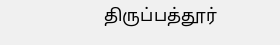திருப்பத்தூர்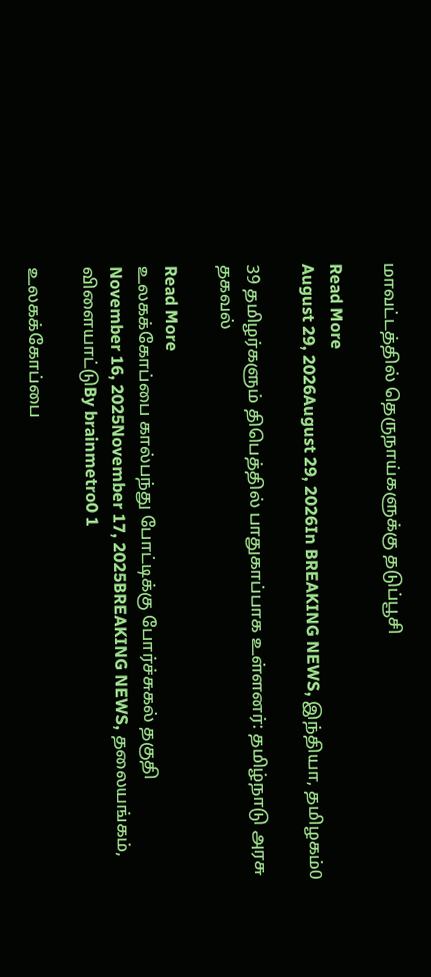மாவட்டத்தில் தெருநாய்களுக்கு தடுப்பூசி

Read More
August 29, 2026August 29, 2026In BREAKING NEWS, இந்தியா, தமிழகம்0

39 தமிழர்களும் திபெத்தில் பாதுகாப்பாக உள்ளனர்: தமிழ்நாடு அரசு தகவல்

Read More
உலகக்கோப்பை கால்பந்து போட்டிக்கு போர்ச்சுகல் தகுதி
November 16, 2025November 17, 2025BREAKING NEWS, தலையங்கம், விளையாட்டுBy brainmetro0 1

உலகக்கோப்பை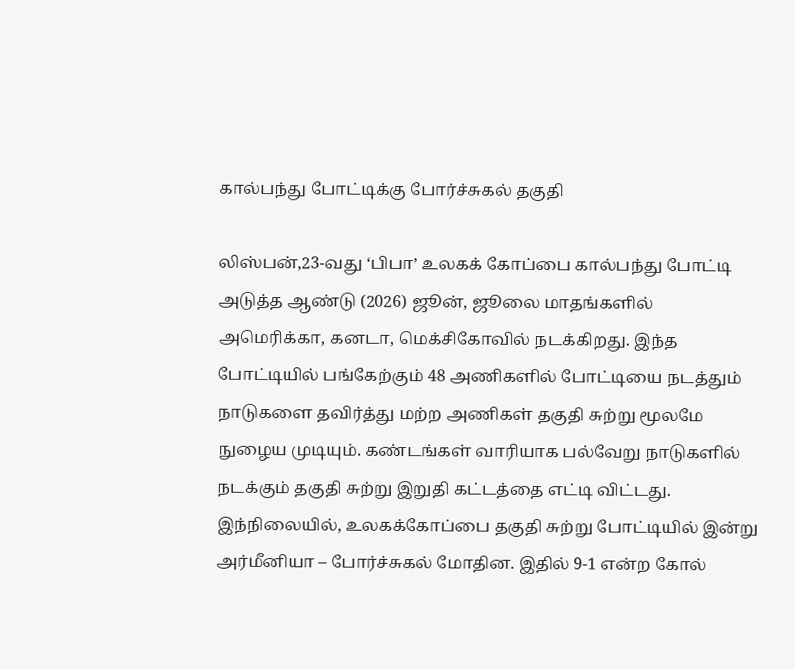கால்பந்து போட்டிக்கு போர்ச்சுகல் தகுதி

லிஸ்பன்,23-வது ‘பிபா’ உலகக் கோப்பை கால்பந்து போட்டி அடுத்த ஆண்டு (2026) ஜூன், ஜூலை மாதங்களில் அமெரிக்கா, கனடா, மெக்சிகோவில் நடக்கிறது. இந்த போட்டியில் பங்கேற்கும் 48 அணிகளில் போட்டியை நடத்தும் நாடுகளை தவிர்த்து மற்ற அணிகள் தகுதி சுற்று மூலமே நுழைய முடியும். கண்டங்கள் வாரியாக பல்வேறு நாடுகளில் நடக்கும் தகுதி சுற்று இறுதி கட்டத்தை எட்டி விட்டது. இந்நிலையில், உலகக்கோப்பை தகுதி சுற்று போட்டியில் இன்று அர்மீனியா – போர்ச்சுகல் மோதின. இதில் 9-1 என்ற கோல்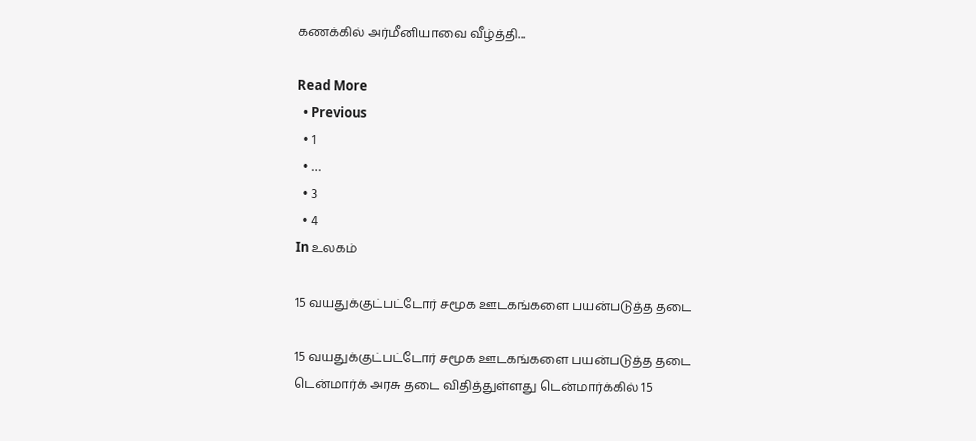கணக்கில் அர்மீனியாவை வீழ்த்தி...

Read More
  • Previous
  • 1
  • …
  • 3
  • 4
In உலகம்

15 வயதுக்குட்பட்டோர் சமூக ஊடகங்களை பயன்படுத்த தடை

15 வயதுக்குட்பட்டோர் சமூக ஊடகங்களை பயன்படுத்த தடை டென்மார்க் அரசு தடை விதித்துள்ளது டென்மார்க்கில் 15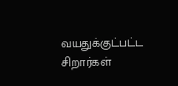வயதுக்குட்பட்ட சிறார்கள்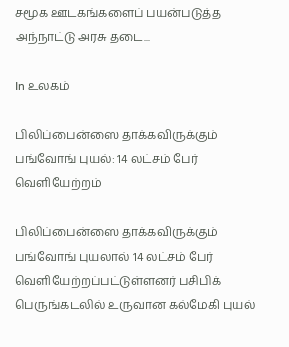சமூக ஊடகங்களைப் பயன்படுத்த அந்நாட்டு அரசு தடை...

In உலகம்

பிலிப்பைன்ஸை தாக்கவிருக்கும் பங்வோங் புயல்: 14 லட்சம் பேர் வெளியேற்றம்

பிலிப்பைன்ஸை தாக்கவிருக்கும் பங்வோங் புயலால் 14 லட்சம் பேர் வெளியேற்றப்பட்டுள்ளனர் பசிபிக் பெருங்கடலில் உருவான கல்மேகி புயல்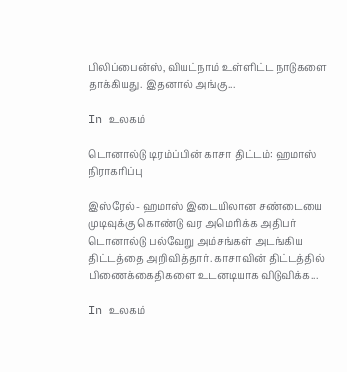பிலிப்பைன்ஸ், வியட்நாம் உள்ளிட்ட நாடுகளை தாக்கியது. இதனால் அங்கு...

In உலகம்

டொனால்டு டிரம்ப்பின் காசா திட்டம்: ஹமாஸ் நிராகரிப்பு

இஸ்ரேல்- ஹமாஸ் இடையிலான சண்டையை முடிவுக்கு கொண்டு வர அமெரிக்க அதிபர் டொனால்டு பல்வேறு அம்சங்கள் அடங்கிய திட்டத்தை அறிவித்தார். காசாவின் திட்டத்தில் பிணைக்கைதிகளை உடனடியாக விடுவிக்க...

In உலகம்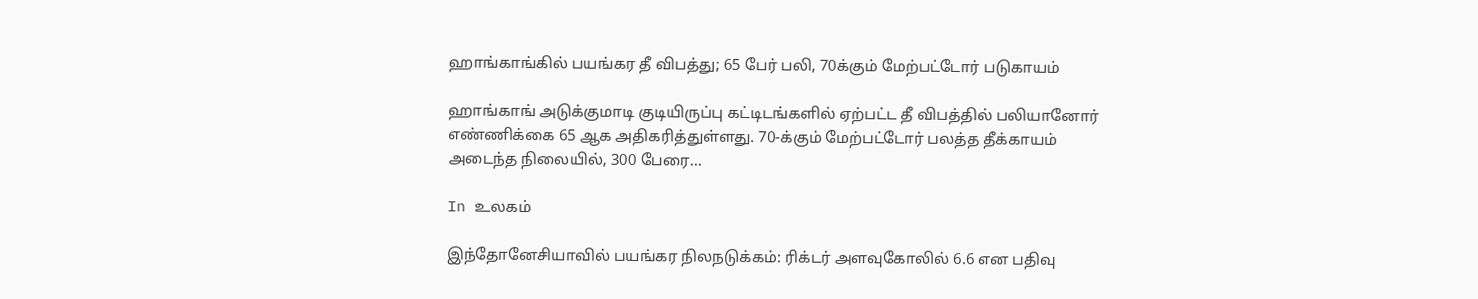ஹாங்காங்கில் பயங்கர தீ விபத்து; 65 பேர் பலி, 70க்கும் மேற்பட்டோர் படுகாயம்

ஹாங்காங் அடுக்குமாடி குடியிருப்பு கட்டிடங்களில் ஏற்பட்ட தீ விபத்தில் பலியானோர் எண்ணிக்கை 65 ஆக அதிகரித்துள்ளது. 70-க்கும் மேற்பட்டோர் பலத்த தீக்காயம் அடைந்த நிலையில், 300 பேரை...

In உலகம்

இந்தோனேசியாவில் பயங்கர நிலநடுக்கம்: ரிக்டர் அளவுகோலில் 6.6 என பதிவு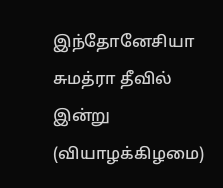இந்தோனேசியா சுமத்ரா தீவில் இன்று (வியாழக்கிழமை)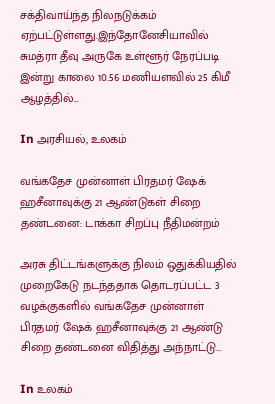சக்திவாய்ந்த நிலநடுக்கம் ஏற்பட்டுள்ளது.இந்தோனேசியாவில் சுமத்ரா தீவு அருகே உள்ளூர் நேரப்படி இன்று காலை 10.56 மணியளவில் 25 கிமீ ஆழத்தில்...

In அரசியல், உலகம்

வங்கதேச முன்னாள் பிரதமர் ஷேக் ஹசீனாவுக்கு 21 ஆண்டுகள் சிறை தண்டனை: டாக்கா சிறப்பு நீதிமன்றம்

அரசு திட்டங்களுக்கு நிலம் ஒதுக்கியதில் முறைகேடு நடந்ததாக தொடரப்பட்ட 3 வழக்குகளில் வங்கதேச முன்னாள் பிரதமர் ஷேக் ஹசீனாவுக்கு 21 ஆண்டு சிறை தண்டனை விதித்து அந்நாட்டு...

In உலகம்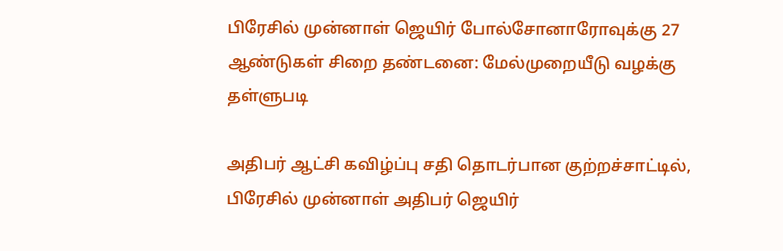பிரேசில் முன்னாள் ஜெயிர் போல்சோனாரோவுக்கு 27 ஆண்டுகள் சிறை தண்டனை: மேல்முறையீடு வழக்கு தள்ளுபடி

அதிபர் ஆட்சி கவிழ்ப்பு சதி தொடர்பான குற்றச்சாட்டில், பிரேசில் முன்னாள் அதிபர் ஜெயிர்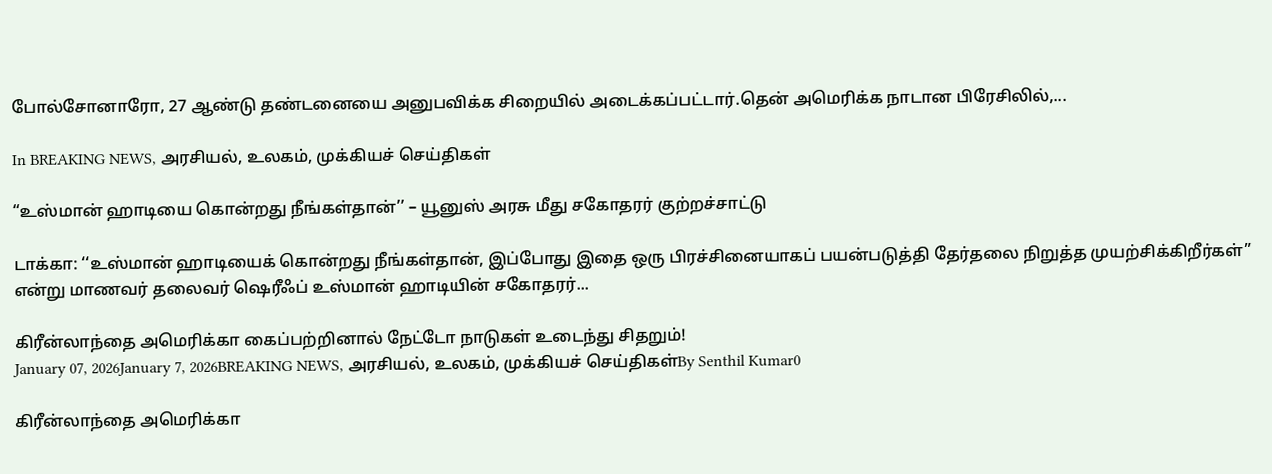போல்சோனாரோ, 27 ஆண்டு தண்டனையை அனுபவிக்க சிறையில் அடைக்கப்பட்டார்.தென் அமெரிக்க நாடான பிரேசிலில்,...

In BREAKING NEWS, அரசியல், உலகம், முக்கியச் செய்திகள்

“உஸ்மான் ஹாடியை கொன்றது நீங்கள்தான்’’ – யூனுஸ் அரசு மீது சகோதரர் குற்றச்சாட்டு

டாக்கா: ‘‘உஸ்மான் ஹாடியைக் கொன்றது நீங்கள்தான், இப்போது இதை ஒரு பிரச்சினையாகப் பயன்படுத்தி தேர்தலை நிறுத்த முயற்சிக்கிறீர்கள்” என்று மாணவர் தலைவர் ஷெரீஃப் உஸ்மான் ஹாடியின் சகோதரர்...

கிரீன்லாந்தை அமெரிக்கா கைப்பற்றினால் நேட்டோ நாடுகள் உடைந்து சிதறும்!
January 07, 2026January 7, 2026BREAKING NEWS, அரசியல், உலகம், முக்கியச் செய்திகள்By Senthil Kumar0

கிரீன்லாந்தை அமெரிக்கா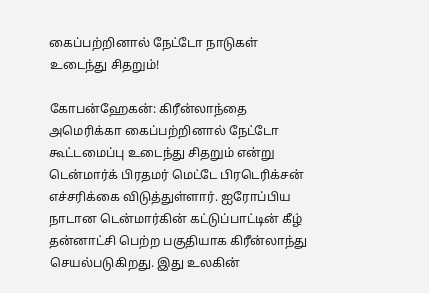கைப்பற்றினால் நேட்டோ நாடுகள் உடைந்து சிதறும்!

கோபன்ஹேகன்: கிரீன்லாந்தை அமெரிக்கா கைப்பற்றினால் நேட்டோ கூட்டமைப்பு உடைந்து சிதறும் என்று டென்மார்க் பிரதமர் மெட்டே பிரடெரிக்சன் எச்சரிக்கை விடுத்துள்ளார். ஐரோப்பிய நாடான டென்மார்கின் கட்டுப்பாட்டின் கீழ் தன்னாட்சி பெற்ற பகுதியாக கிரீன்லாந்து செயல்படுகிறது. இது உலகின்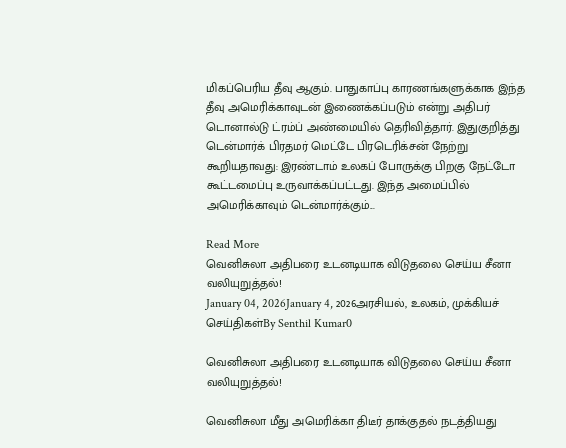மிகப்பெரிய தீவு ஆகும். பாதுகாப்பு காரணங்களுக்காக இந்த தீவு அமெரிக்காவுடன் இணைக்கப்படும் என்று அதிபர் டொனால்டு ட்ரம்ப் அண்மையில் தெரிவித்தார். இதுகுறித்து டென்மார்க் பிரதமர் மெட்டே பிரடெரிக்சன் நேற்று கூறியதாவது: இரண்டாம் உலகப் போருக்கு பிறகு நேட்டோ கூட்டமைப்பு உருவாக்கப்பட்டது. இந்த அமைப்பில் அமெரிக்காவும் டென்மார்க்கும்...

Read More
வெனிசுலா அதிபரை உடனடியாக விடுதலை செய்ய சீனா வலியுறுத்தல்!
January 04, 2026January 4, 2026அரசியல், உலகம், முக்கியச் செய்திகள்By Senthil Kumar0

வெனிசுலா அதிபரை உடனடியாக விடுதலை செய்ய சீனா வலியுறுத்தல்!

வெனிசுலா மீது அமெரிக்கா திடீர் தாக்குதல் நடத்தியது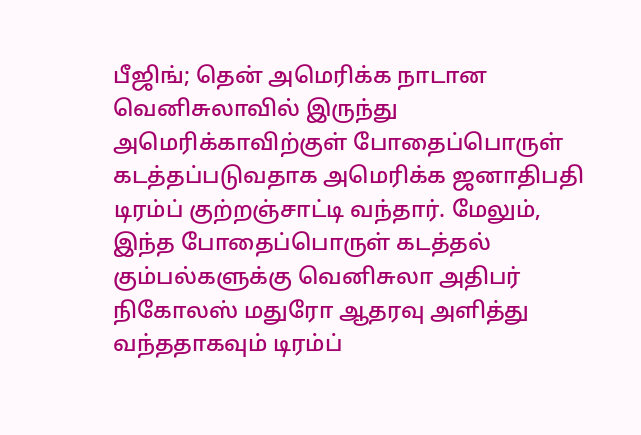பீஜிங்; தென் அமெரிக்க நாடான வெனிசுலாவில் இருந்து அமெரிக்காவிற்குள் போதைப்பொருள் கடத்தப்படுவதாக அமெரிக்க ஜனாதிபதி டிரம்ப் குற்றஞ்சாட்டி வந்தார். மேலும், இந்த போதைப்பொருள் கடத்தல் கும்பல்களுக்கு வெனிசுலா அதிபர் நிகோலஸ் மதுரோ ஆதரவு அளித்து வந்ததாகவும் டிரம்ப்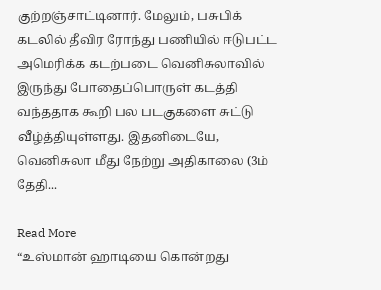குற்றஞ்சாட்டினார். மேலும், பசுபிக் கடலில் தீவிர ரோந்து பணியில் ஈடுபட்ட அமெரிக்க கடற்படை வெனிசுலாவில் இருந்து போதைப்பொருள் கடத்தி வந்ததாக கூறி பல படகுகளை சுட்டு வீழ்த்தியுள்ளது. இதனிடையே, வெனிசுலா மீது நேற்று அதிகாலை (3ம் தேதி...

Read More
“உஸ்மான் ஹாடியை கொன்றது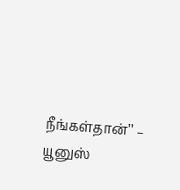நீங்கள்தான்’’ – யூனுஸ்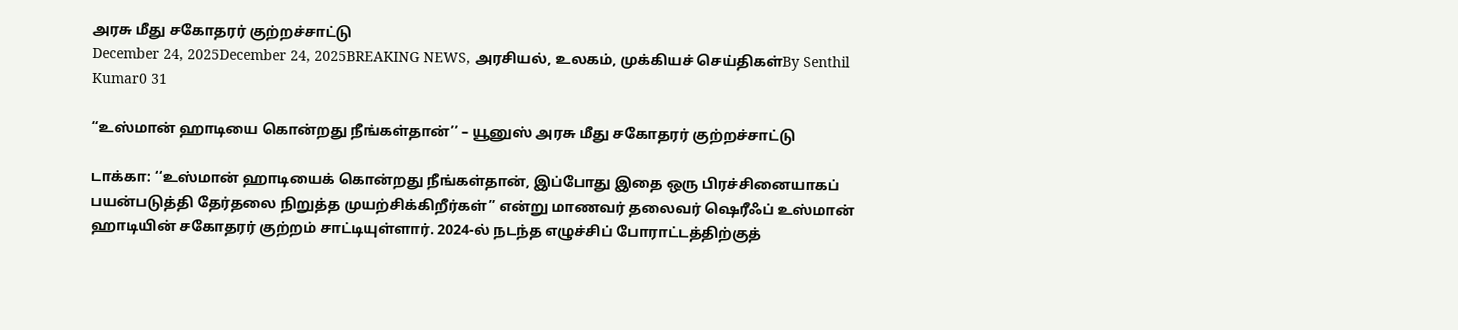அரசு மீது சகோதரர் குற்றச்சாட்டு
December 24, 2025December 24, 2025BREAKING NEWS, அரசியல், உலகம், முக்கியச் செய்திகள்By Senthil Kumar0 31

“உஸ்மான் ஹாடியை கொன்றது நீங்கள்தான்’’ – யூனுஸ் அரசு மீது சகோதரர் குற்றச்சாட்டு

டாக்கா: ‘‘உஸ்மான் ஹாடியைக் கொன்றது நீங்கள்தான், இப்போது இதை ஒரு பிரச்சினையாகப் பயன்படுத்தி தேர்தலை நிறுத்த முயற்சிக்கிறீர்கள்” என்று மாணவர் தலைவர் ஷெரீஃப் உஸ்மான் ஹாடியின் சகோதரர் குற்றம் சாட்டியுள்ளார். 2024-ல் நடந்த எழுச்சிப் போராட்டத்திற்குத்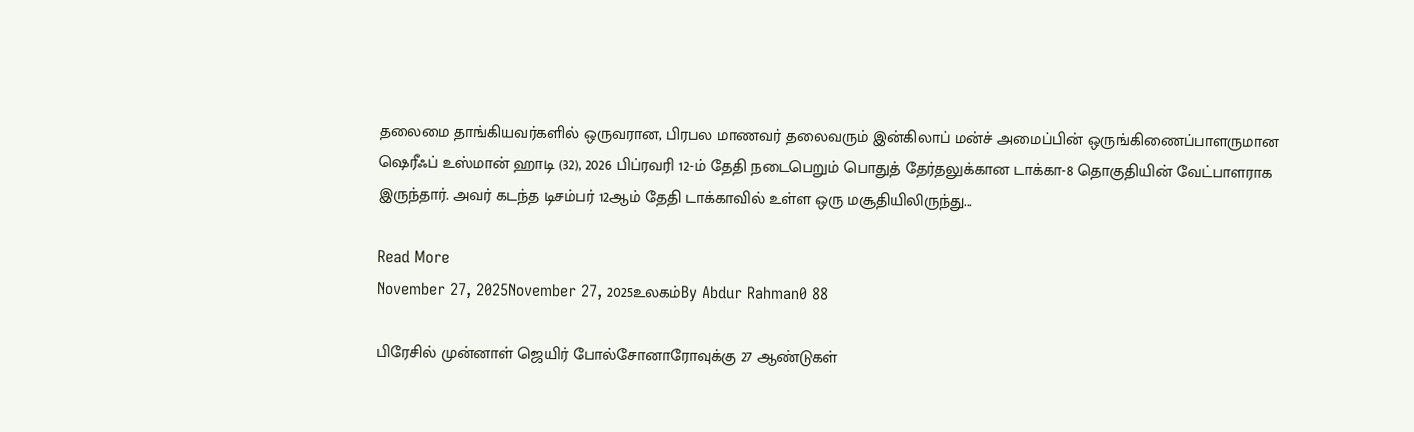தலைமை தாங்கியவர்களில் ஒருவரான, பிரபல மாணவர் தலைவரும் இன்கிலாப் மன்ச் அமைப்பின் ஒருங்கிணைப்பாளருமான ஷெரீஃப் உஸ்மான் ஹாடி (32), 2026 பிப்ரவரி 12-ம் தேதி நடைபெறும் பொதுத் தேர்தலுக்கான டாக்கா-8 தொகுதியின் வேட்பாளராக இருந்தார். அவர் கடந்த டிசம்பர் 12ஆம் தேதி டாக்காவில் உள்ள ஒரு மசூதியிலிருந்து...

Read More
November 27, 2025November 27, 2025உலகம்By Abdur Rahman0 88

பிரேசில் முன்னாள் ஜெயிர் போல்சோனாரோவுக்கு 27 ஆண்டுகள்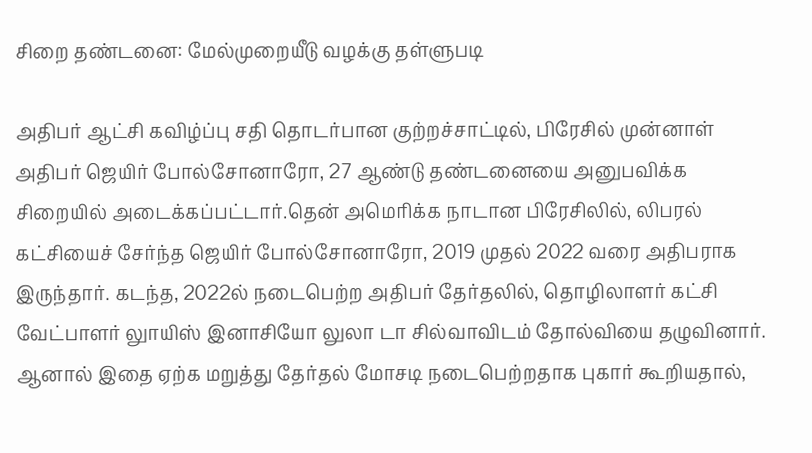சிறை தண்டனை: மேல்முறையீடு வழக்கு தள்ளுபடி

அதிபர் ஆட்சி கவிழ்ப்பு சதி தொடர்பான குற்றச்சாட்டில், பிரேசில் முன்னாள் அதிபர் ஜெயிர் போல்சோனாரோ, 27 ஆண்டு தண்டனையை அனுபவிக்க சிறையில் அடைக்கப்பட்டார்.தென் அமெரிக்க நாடான பிரேசிலில், லிபரல் கட்சியைச் சேர்ந்த ஜெயிர் போல்சோனாரோ, 2019 முதல் 2022 வரை அதிபராக இருந்தார். கடந்த, 2022ல் நடைபெற்ற அதிபர் தேர்தலில், தொழிலாளர் கட்சி வேட்பாளர் லுாயிஸ் இனாசியோ லுலா டா சில்வாவிடம் தோல்வியை தழுவினார். ஆனால் இதை ஏற்க மறுத்து தேர்தல் மோசடி நடைபெற்றதாக புகார் கூறியதால்,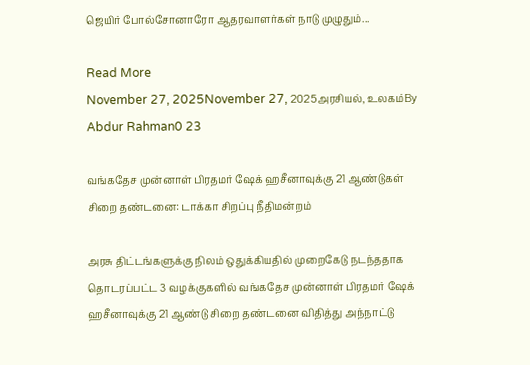ஜெயிர் போல்சோனாரோ ஆதரவாளர்கள் நாடு முழுதும்...

Read More
November 27, 2025November 27, 2025அரசியல், உலகம்By Abdur Rahman0 23

வங்கதேச முன்னாள் பிரதமர் ஷேக் ஹசீனாவுக்கு 21 ஆண்டுகள் சிறை தண்டனை: டாக்கா சிறப்பு நீதிமன்றம்

அரசு திட்டங்களுக்கு நிலம் ஒதுக்கியதில் முறைகேடு நடந்ததாக தொடரப்பட்ட 3 வழக்குகளில் வங்கதேச முன்னாள் பிரதமர் ஷேக் ஹசீனாவுக்கு 21 ஆண்டு சிறை தண்டனை விதித்து அந்நாட்டு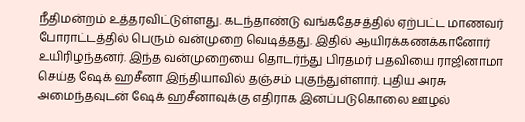நீதிமன்றம் உத்தரவிட்டுள்ளது. கடந்தாண்டு வங்கதேசத்தில் ஏற்பட்ட மாணவர் போராட்டத்தில் பெரும் வன்முறை வெடித்தது. இதில் ஆயிரக்கணக்கானோர் உயிரிழந்தனர். இந்த வன்முறையை தொடர்ந்து பிரதமர் பதவியை ராஜினாமா செய்த ஷேக் ஹசீனா இந்தியாவில் தஞ்சம் புகுந்துள்ளார். புதிய அரசு அமைந்தவுடன் ஷேக் ஹசீனாவுக்கு எதிராக இனப்படுகொலை ஊழல்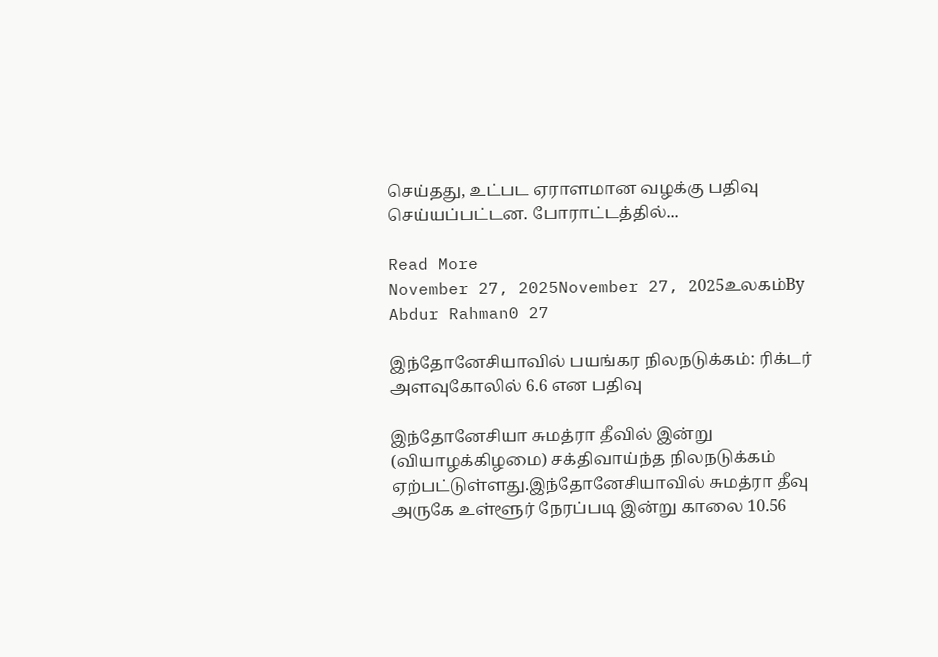செய்தது, உட்பட ஏராளமான வழக்கு பதிவு செய்யப்பட்டன. போராட்டத்தில்...

Read More
November 27, 2025November 27, 2025உலகம்By Abdur Rahman0 27

இந்தோனேசியாவில் பயங்கர நிலநடுக்கம்: ரிக்டர் அளவுகோலில் 6.6 என பதிவு

இந்தோனேசியா சுமத்ரா தீவில் இன்று (வியாழக்கிழமை) சக்திவாய்ந்த நிலநடுக்கம் ஏற்பட்டுள்ளது.இந்தோனேசியாவில் சுமத்ரா தீவு அருகே உள்ளூர் நேரப்படி இன்று காலை 10.56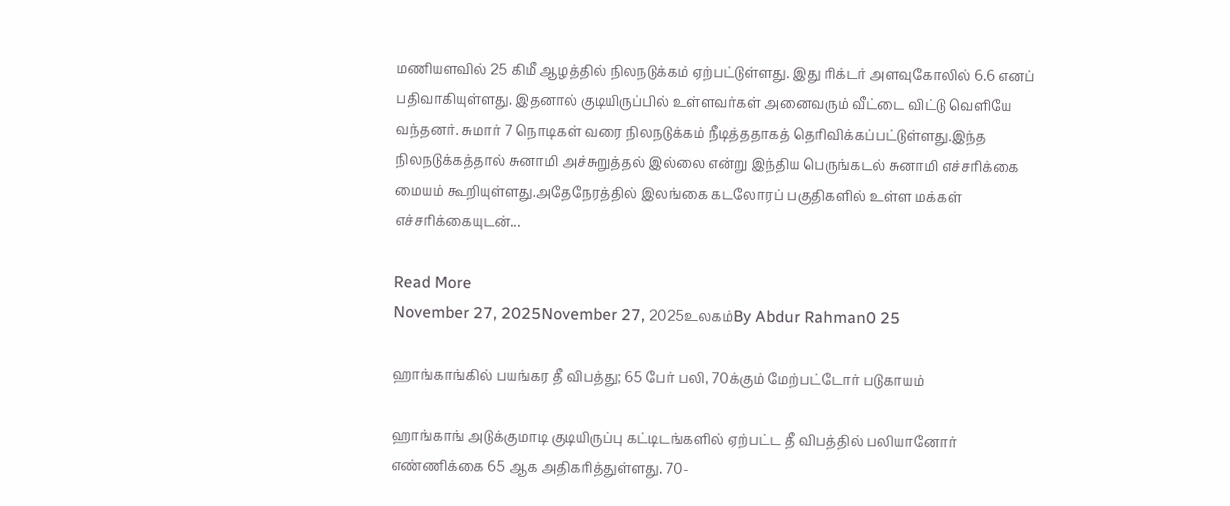மணியளவில் 25 கிமீ ஆழத்தில் நிலநடுக்கம் ஏற்பட்டுள்ளது. இது ரிக்டர் அளவுகோலில் 6.6 எனப் பதிவாகியுள்ளது. இதனால் குடியிருப்பில் உள்ளவர்கள் அனைவரும் வீட்டை விட்டு வெளியே வந்தனர். சுமார் 7 நொடிகள் வரை நிலநடுக்கம் நீடித்ததாகத் தெரிவிக்கப்பட்டுள்ளது.இந்த நிலநடுக்கத்தால் சுனாமி அச்சுறுத்தல் இல்லை என்று இந்திய பெருங்கடல் சுனாமி எச்சரிக்கை மையம் கூறியுள்ளது.அதேநேரத்தில் இலங்கை கடலோரப் பகுதிகளில் உள்ள மக்கள் எச்சரிக்கையுடன்...

Read More
November 27, 2025November 27, 2025உலகம்By Abdur Rahman0 25

ஹாங்காங்கில் பயங்கர தீ விபத்து; 65 பேர் பலி, 70க்கும் மேற்பட்டோர் படுகாயம்

ஹாங்காங் அடுக்குமாடி குடியிருப்பு கட்டிடங்களில் ஏற்பட்ட தீ விபத்தில் பலியானோர் எண்ணிக்கை 65 ஆக அதிகரித்துள்ளது. 70-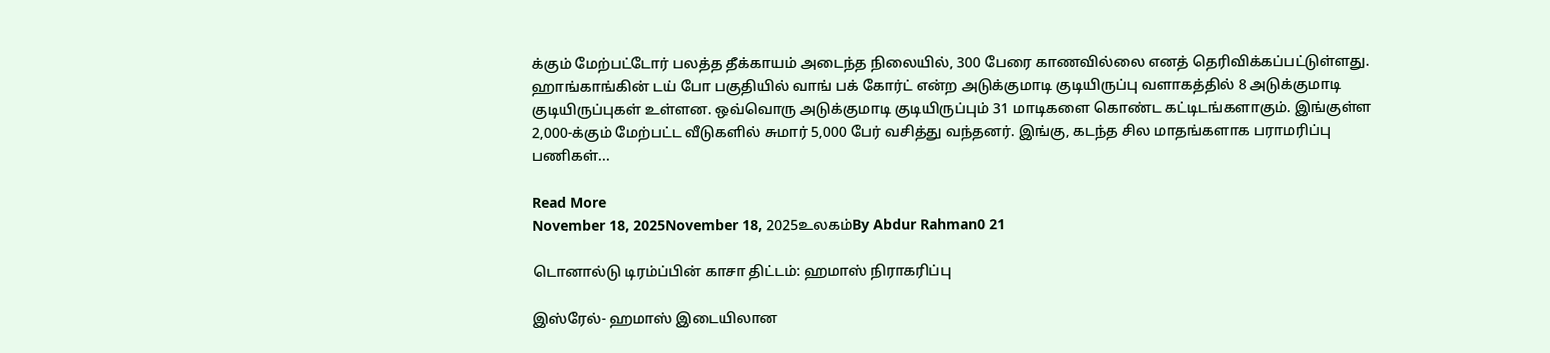க்கும் மேற்பட்டோர் பலத்த தீக்காயம் அடைந்த நிலையில், 300 பேரை காணவில்லை எனத் தெரிவிக்கப்பட்டுள்ளது. ஹாங்காங்கின் டய் போ பகுதியில் வாங் பக் கோர்ட் என்ற அடுக்குமாடி குடியிருப்பு வளாகத்தில் 8 அடுக்குமாடி குடியிருப்புகள் உள்ளன. ஒவ்வொரு அடுக்குமாடி குடியிருப்பும் 31 மாடிகளை கொண்ட கட்டிடங்களாகும். இங்குள்ள 2,000-க்கும் மேற்பட்ட வீடுகளில் சுமார் 5,000 பேர் வசித்து வந்தனர். இங்கு, கடந்த சில மாதங்களாக பராமரிப்பு பணிகள்...

Read More
November 18, 2025November 18, 2025உலகம்By Abdur Rahman0 21

டொனால்டு டிரம்ப்பின் காசா திட்டம்: ஹமாஸ் நிராகரிப்பு

இஸ்ரேல்- ஹமாஸ் இடையிலான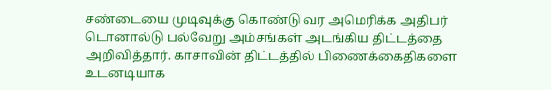சண்டையை முடிவுக்கு கொண்டு வர அமெரிக்க அதிபர் டொனால்டு பல்வேறு அம்சங்கள் அடங்கிய திட்டத்தை அறிவித்தார். காசாவின் திட்டத்தில் பிணைக்கைதிகளை உடனடியாக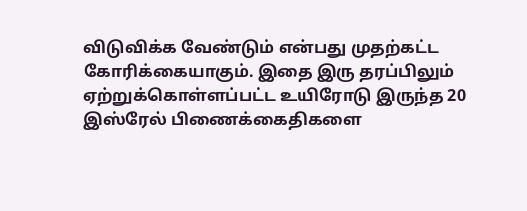விடுவிக்க வேண்டும் என்பது முதற்கட்ட கோரிக்கையாகும். இதை இரு தரப்பிலும் ஏற்றுக்கொள்ளப்பட்ட உயிரோடு இருந்த 20 இஸ்ரேல் பிணைக்கைதிகளை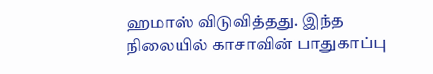ஹமாஸ் விடுவித்தது. இந்த நிலையில் காசாவின் பாதுகாப்பு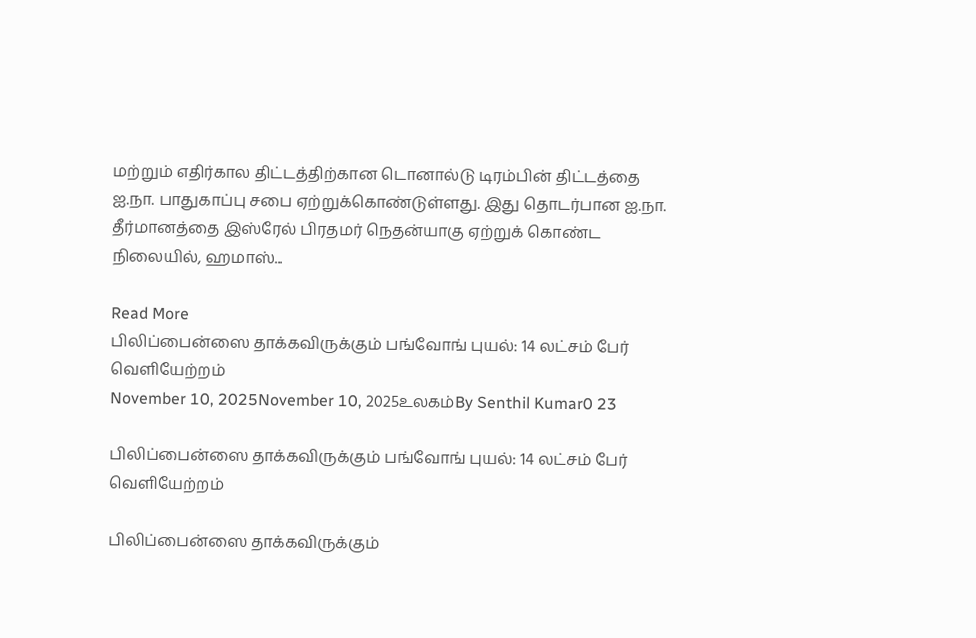மற்றும் எதிர்கால திட்டத்திற்கான டொனால்டு டிரம்பின் திட்டத்தை ஐ.நா. பாதுகாப்பு சபை ஏற்றுக்கொண்டுள்ளது. இது தொடர்பான ஐ.நா. தீர்மானத்தை இஸ்ரேல் பிரதமர் நெதன்யாகு ஏற்றுக் கொண்ட நிலையில், ஹமாஸ்...

Read More
பிலிப்பைன்ஸை தாக்கவிருக்கும் பங்வோங் புயல்: 14 லட்சம் பேர் வெளியேற்றம்
November 10, 2025November 10, 2025உலகம்By Senthil Kumar0 23

பிலிப்பைன்ஸை தாக்கவிருக்கும் பங்வோங் புயல்: 14 லட்சம் பேர் வெளியேற்றம்

பிலிப்பைன்ஸை தாக்கவிருக்கும்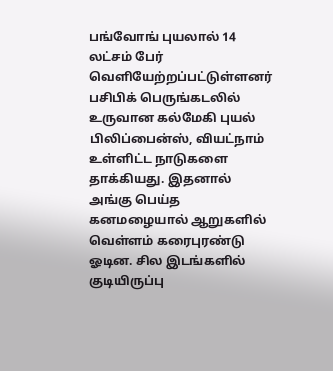பங்வோங் புயலால் 14 லட்சம் பேர் வெளியேற்றப்பட்டுள்ளனர் பசிபிக் பெருங்கடலில் உருவான கல்மேகி புயல் பிலிப்பைன்ஸ், வியட்நாம் உள்ளிட்ட நாடுகளை தாக்கியது. இதனால் அங்கு பெய்த கனமழையால் ஆறுகளில் வெள்ளம் கரைபுரண்டு ஓடின. சில இடங்களில் குடியிருப்பு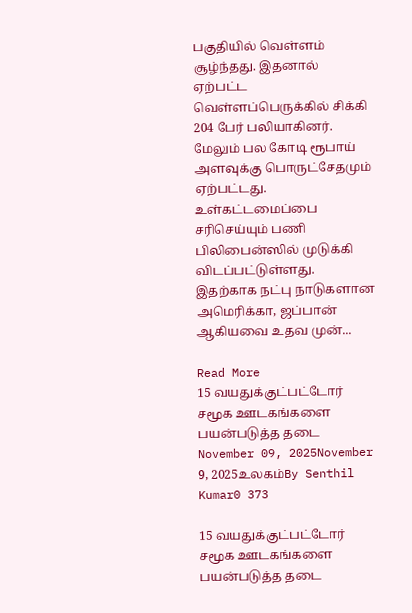பகுதியில் வெள்ளம் சூழ்ந்தது. இதனால் ஏற்பட்ட வெள்ளப்பெருக்கில் சிக்கி 204 பேர் பலியாகினர். மேலும் பல கோடி ரூபாய் அளவுக்கு பொருட்சேதமும் ஏற்பட்டது. உள்கட்டமைப்பை சரிசெய்யும் பணி பிலிபைன்ஸில் முடுக்கி விடப்பட்டுள்ளது. இதற்காக நட்பு நாடுகளான அமெரிக்கா, ஜப்பான் ஆகியவை உதவ முன்...

Read More
15 வயதுக்குட்பட்டோர் சமூக ஊடகங்களை பயன்படுத்த தடை
November 09, 2025November 9, 2025உலகம்By Senthil Kumar0 373

15 வயதுக்குட்பட்டோர் சமூக ஊடகங்களை பயன்படுத்த தடை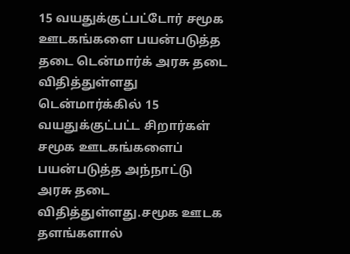15 வயதுக்குட்பட்டோர் சமூக ஊடகங்களை பயன்படுத்த தடை டென்மார்க் அரசு தடை விதித்துள்ளது டென்மார்க்கில் 15 வயதுக்குட்பட்ட சிறார்கள் சமூக ஊடகங்களைப் பயன்படுத்த அந்நாட்டு அரசு தடை விதித்துள்ளது.சமூக ஊடக தளங்களால்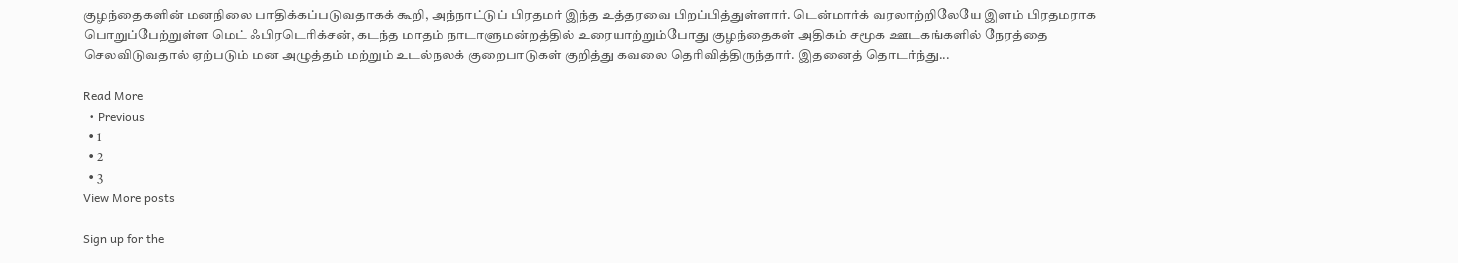குழந்தைகளின் மனநிலை பாதிக்கப்படுவதாகக் கூறி, அந்நாட்டுப் பிரதமர் இந்த உத்தரவை பிறப்பித்துள்ளார். டென்மார்க் வரலாற்றிலேயே இளம் பிரதமராக பொறுப்பேற்றுள்ள மெட் ஃபிரடெரிக்சன், கடந்த மாதம் நாடாளுமன்றத்தில் உரையாற்றும்போது குழந்தைகள் அதிகம் சமூக ஊடகங்களில் நேரத்தை செலவிடுவதால் ஏற்படும் மன அழுத்தம் மற்றும் உடல்நலக் குறைபாடுகள் குறித்து கவலை தெரிவித்திருந்தார். இதனைத் தொடர்ந்து...

Read More
  • Previous
  • 1
  • 2
  • 3
View More posts

Sign up for the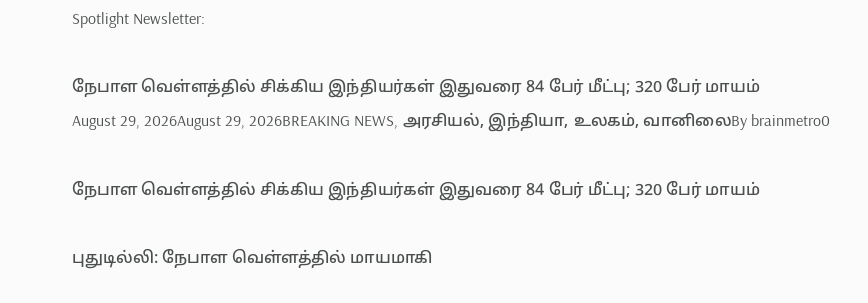Spotlight Newsletter:

நேபாள வெள்ளத்தில் சிக்கிய இந்தியர்கள் இதுவரை 84 பேர் மீட்பு; 320 பேர் மாயம்
August 29, 2026August 29, 2026BREAKING NEWS, அரசியல், இந்தியா, உலகம், வானிலைBy brainmetro0

நேபாள வெள்ளத்தில் சிக்கிய இந்தியர்கள் இதுவரை 84 பேர் மீட்பு; 320 பேர் மாயம்

புதுடில்லி: நேபாள வெள்ளத்தில் மாயமாகி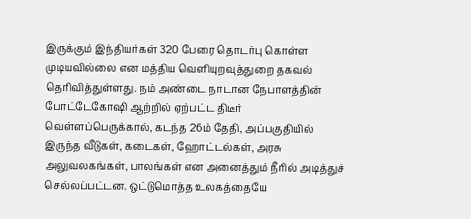இருக்கும் இந்தியர்கள் 320 பேரை தொடர்பு கொள்ள முடியவில்லை என மத்திய வெளியுறவுத்துறை தகவல் தெரிவித்துள்ளது. நம் அண்டை நாடான நேபாளத்தின் போட்டேகோஷி ஆற்றில் ஏற்பட்ட திடீர் வெள்ளப்பெருக்கால், கடந்த 26ம் தேதி, அப்பகுதியில் இருந்த வீடுகள், கடைகள், ஹோட்டல்கள், அரசு அலுவலகங்கள், பாலங்கள் என அனைத்தும் நீரில் அடித்துச் செல்லப்பட்டன. ஒட்டுமொத்த உலகத்தையே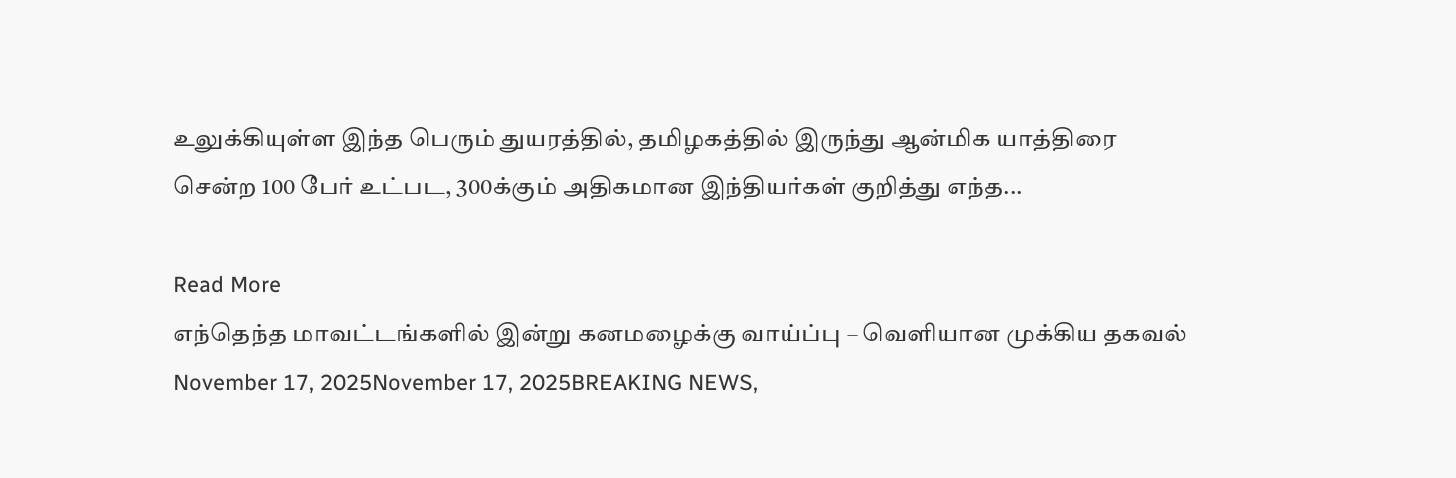உலுக்கியுள்ள இந்த பெரும் துயரத்தில், தமிழகத்தில் இருந்து ஆன்மிக யாத்திரை சென்ற 100 பேர் உட்பட, 300க்கும் அதிகமான இந்தியர்கள் குறித்து எந்த...

Read More
எந்தெந்த மாவட்டங்களில் இன்று கனமழைக்கு வாய்ப்பு – வெளியான முக்கிய தகவல்
November 17, 2025November 17, 2025BREAKING NEWS,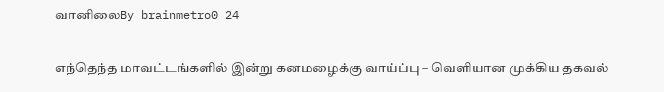வானிலைBy brainmetro0 24

எந்தெந்த மாவட்டங்களில் இன்று கனமழைக்கு வாய்ப்பு – வெளியான முக்கிய தகவல்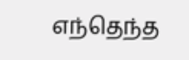எந்தெந்த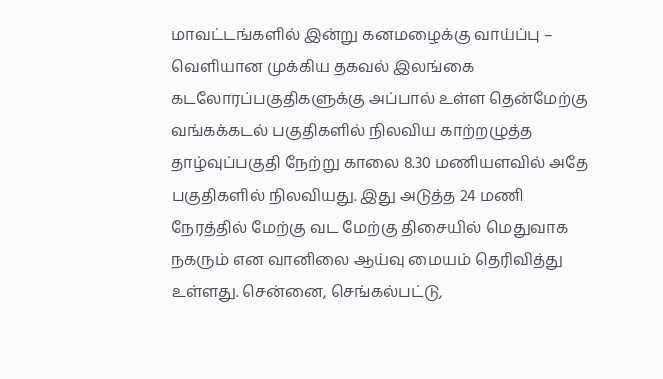மாவட்டங்களில் இன்று கனமழைக்கு வாய்ப்பு – வெளியான முக்கிய தகவல் இலங்கை கடலோரப்பகுதிகளுக்கு அப்பால் உள்ள தென்மேற்கு வங்கக்கடல் பகுதிகளில் நிலவிய காற்றழுத்த தாழ்வுப்பகுதி நேற்று காலை 8.30 மணியளவில் அதே பகுதிகளில் நிலவியது. இது அடுத்த 24 மணி நேரத்தில் மேற்கு வட மேற்கு திசையில் மெதுவாக நகரும் என வானிலை ஆய்வு மையம் தெரிவித்து உள்ளது. சென்னை, செங்கல்பட்டு,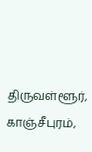திருவள்ளூர், காஞ்சீபுரம்,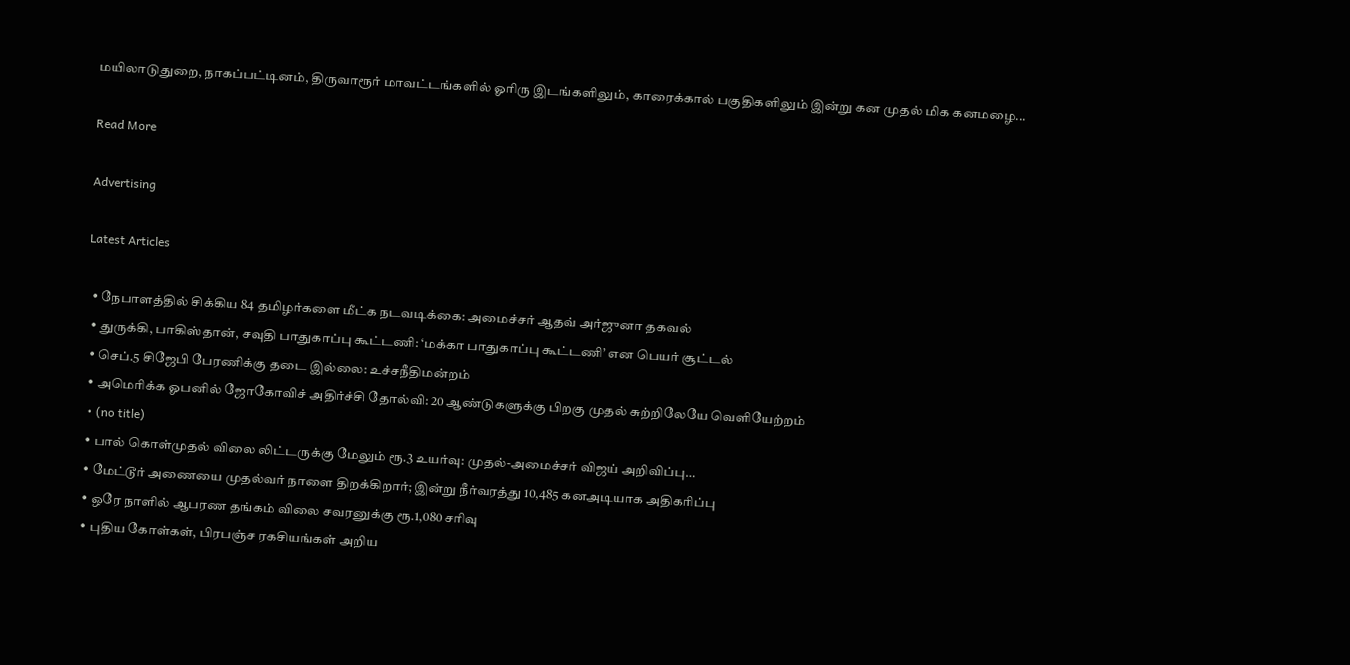மயிலாடுதுறை, நாகப்பட்டினம், திருவாரூர் மாவட்டங்களில் ஓரிரு இடங்களிலும், காரைக்கால் பகுதிகளிலும் இன்று கன முதல் மிக கனமழை...

Read More

Advertising

Latest Articles

  • நேபாளத்தில் சிக்கிய 84 தமிழர்களை மீட்க நடவடிக்கை: அமைச்சர் ஆதவ் அர்ஜுனா தகவல்
  • துருக்கி, பாகிஸ்தான், சவுதி பாதுகாப்பு கூட்டணி: ‘மக்கா பாதுகாப்பு கூட்டணி’ என பெயர் சூட்டல்
  • செப்.5 சிஜேபி பேரணிக்கு தடை இல்லை: உச்சநீதிமன்றம்
  • அமெரிக்க ஓபனில் ஜோகோவிச் அதிர்ச்சி தோல்வி: 20 ஆண்டுகளுக்கு பிறகு முதல் சுற்றிலேயே வெளியேற்றம்
  • (no title)
  • பால் கொள்முதல் விலை லிட்டருக்கு மேலும் ரூ.3 உயர்வு: முதல்-அமைச்சர் விஜய் அறிவிப்பு…
  • மேட்டூர் அணையை முதல்வர் நாளை திறக்கிறார்; இன்று நீர்வரத்து 10,485 கனஅடியாக அதிகரிப்பு
  • ஒரே நாளில் ஆபரண தங்கம் விலை சவரனுக்கு ரூ.1,080 சரிவு
  • புதிய கோள்கள், பிரபஞ்ச ரகசியங்கள் அறிய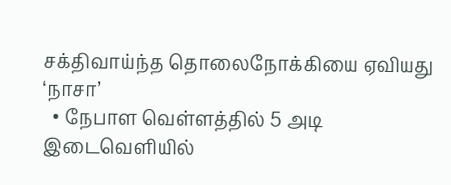சக்திவாய்ந்த தொலைநோக்கியை ஏவியது ‘நாசா’
  • நேபாள வெள்ளத்தில் 5 அடி இடைவெளியில்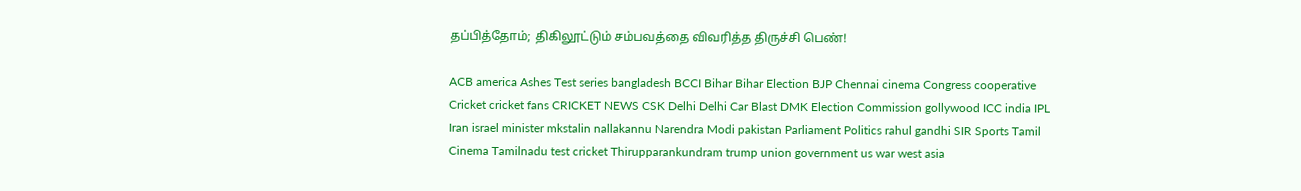தப்பித்தோம்; திகிலூட்டும் சம்பவத்தை விவரித்த திருச்சி பெண்!

ACB america Ashes Test series bangladesh BCCI Bihar Bihar Election BJP Chennai cinema Congress cooperative Cricket cricket fans CRICKET NEWS CSK Delhi Delhi Car Blast DMK Election Commission gollywood ICC india IPL Iran israel minister mkstalin nallakannu Narendra Modi pakistan Parliament Politics rahul gandhi SIR Sports Tamil Cinema Tamilnadu test cricket Thirupparankundram trump union government us war west asia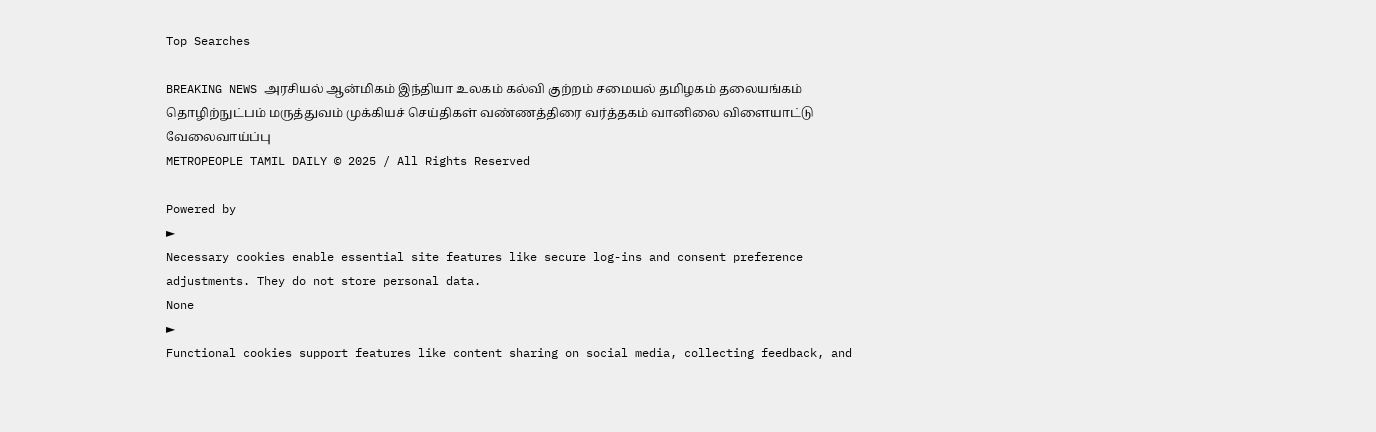Top Searches

BREAKING NEWS அரசியல் ஆன்மிகம் இந்தியா உலகம் கல்வி குற்றம் சமையல் தமிழகம் தலையங்கம் தொழிற்நுட்பம் மருத்துவம் முக்கியச் செய்திகள் வண்ணத்திரை வர்த்தகம் வானிலை விளையாட்டு வேலைவாய்ப்பு
METROPEOPLE TAMIL DAILY © 2025 / All Rights Reserved

Powered by
►
Necessary cookies enable essential site features like secure log-ins and consent preference adjustments. They do not store personal data.
None
►
Functional cookies support features like content sharing on social media, collecting feedback, and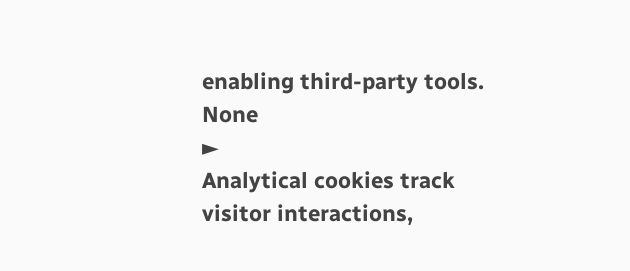enabling third-party tools.
None
►
Analytical cookies track visitor interactions,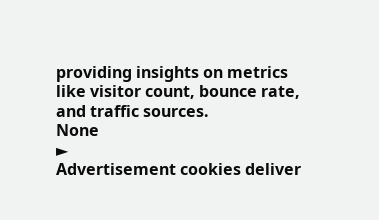providing insights on metrics like visitor count, bounce rate, and traffic sources.
None
►
Advertisement cookies deliver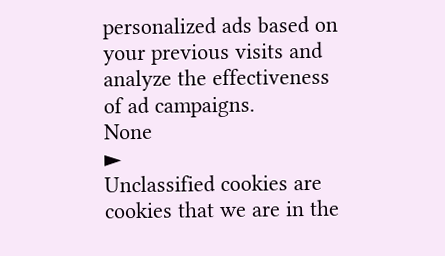personalized ads based on your previous visits and analyze the effectiveness of ad campaigns.
None
►
Unclassified cookies are cookies that we are in the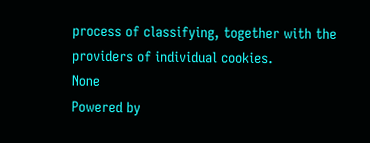process of classifying, together with the providers of individual cookies.
None
Powered by